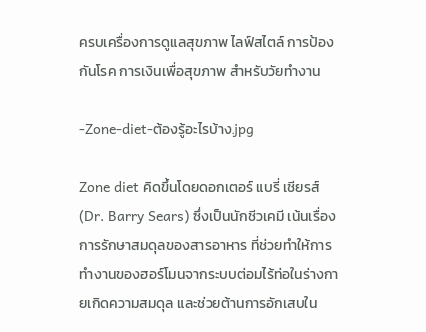ครบเครื่องการดูแลสุขภาพ ไลฟ์สไตล์ การป้องกันโรค การเงินเพื่อสุขภาพ สำหรับวัยทำงาน

-Zone-diet-ต้องรู้อะไรบ้าง.jpg

Zone diet คิดขึ้นโดยดอกเตอร์ แบรี่ เชียรส์ (Dr. Barry Sears) ซึ่งเป็นนักชีวเคมี เน้นเรื่องการรักษาสมดุลของสารอาหาร ที่ช่วยทำให้การทำงานของฮอร์โมนจากระบบต่อมไร้ท่อในร่างกายเกิดความสมดุล และช่วยต้านการอักเสบใน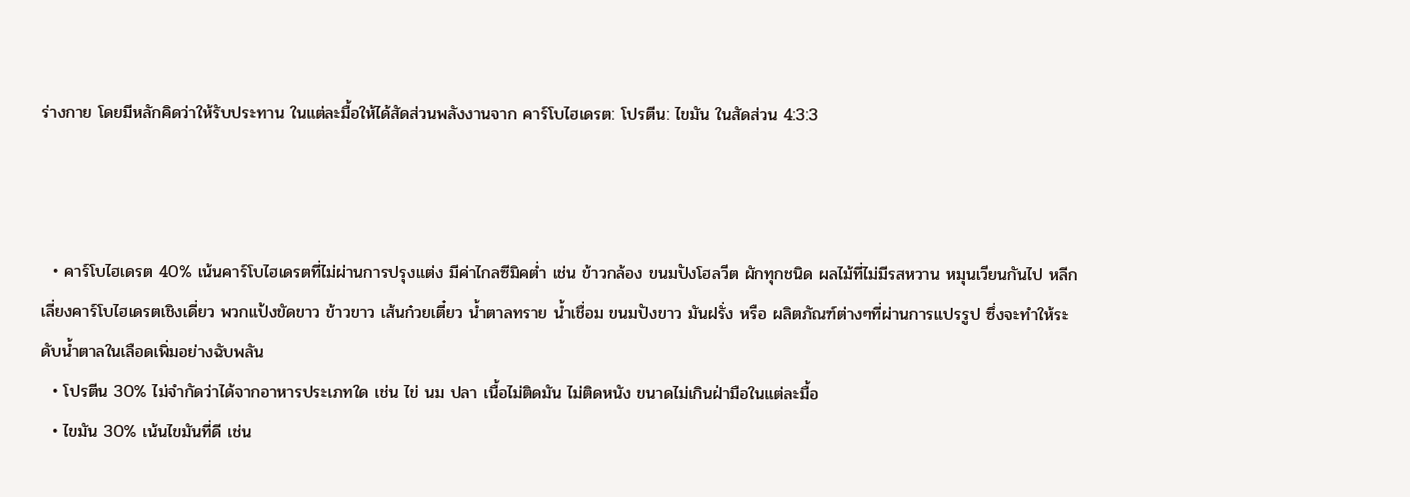ร่างกาย โดยมีหลักคิดว่าให้รับประทาน ในแต่ละมื้อให้ได้สัดส่วนพลังงานจาก คาร์โบไฮเดรต: โปรตีน: ไขมัน ในสัดส่วน 4:3:3



  • คาร์โบไฮเดรต 40% เน้นคาร์โบไฮเดรตที่ไม่ผ่านการปรุงแต่ง มีค่าไกลซีมิคต่ำ เช่น ข้าวกล้อง ขนมปังโฮลวีต ผักทุกชนิด ผลไม้ที่ไม่มีรสหวาน หมุนเวียนกันไป หลีกเลี่ยงคาร์โบไฮเดรตเชิงเดี่ยว พวกแป้งขัดขาว ข้าวขาว เส้นก๋วยเตี๋ยว น้ำตาลทราย น้ำเชื่อม ขนมปังขาว มันฝรั่ง หรือ ผลิตภัณฑ์ต่างๆที่ผ่านการแปรรูป ซึ่งจะทำให้ระดับน้ำตาลในเลือดเพิ่มอย่างฉับพลัน
  • โปรตีน 30% ไม่จำกัดว่าได้จากอาหารประเภทใด เช่น ไข่ นม ปลา เนื้อไม่ติดมัน ไม่ติดหนัง ขนาดไม่เกินฝ่ามือในแต่ละมื้อ
  • ไขมัน 30% เน้นไขมันที่ดี เช่น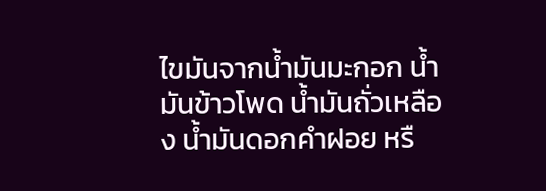ไขมันจากน้ำมันมะกอก น้ำมันข้าวโพด น้ำมันถั่วเหลือง น้ำมันดอกคำฝอย หรื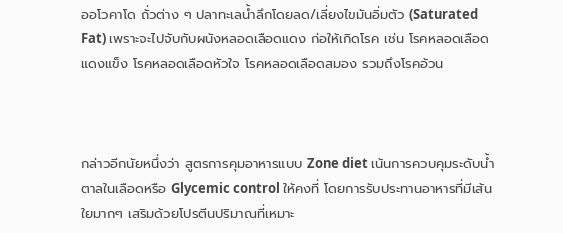ออโวคาโด ถั่วต่าง ๆ ปลาทะเลน้ำลึกโดยลด/เลี่ยงไขมันอิ่มตัว (Saturated Fat) เพราะจะไปจับกับผนังหลอดเลือดแดง ก่อให้เกิดโรค เช่น โรคหลอดเลือดแดงแข็ง โรคหลอดเลือดหัวใจ โรคหลอดเลือดสมอง รวมถึงโรคอ้วน



กล่าวอีกนัยหนึ่งว่า สูตรการคุมอาหารแบบ Zone diet เน้นการควบคุมระดับน้ำตาลในเลือดหรือ Glycemic control ให้คงที่ โดยการรับประทานอาหารที่มีเส้นใยมากๆ เสริมด้วยโปรตีนปริมาณที่เหมาะ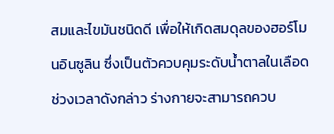สมและไขมันชนิดดี เพื่อให้เกิดสมดุลของฮอร์โมนอินซูลิน ซึ่งเป็นตัวควบคุมระดับน้ำตาลในเลือด ช่วงเวลาดังกล่าว ร่างกายจะสามารถควบ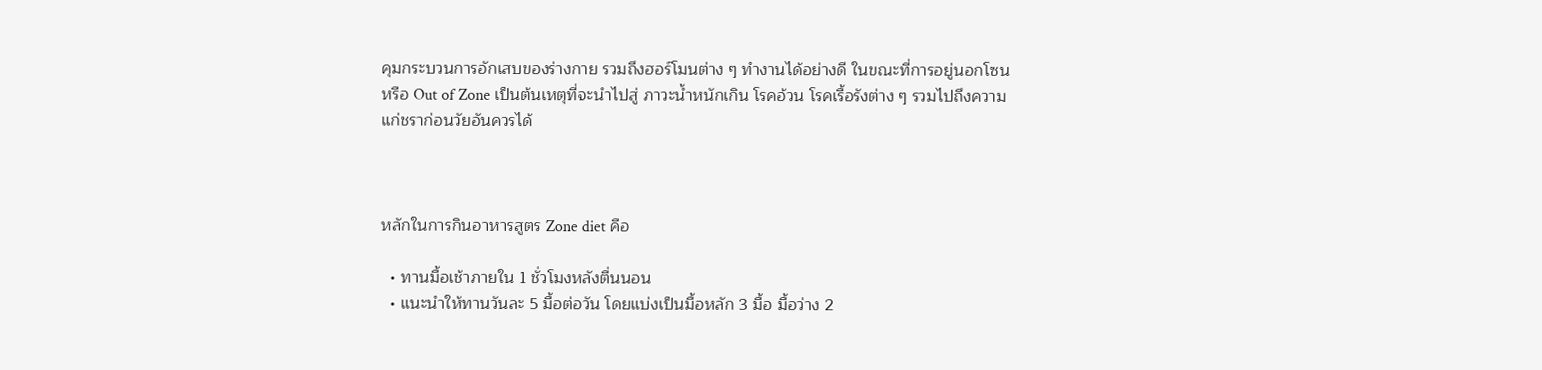คุมกระบวนการอักเสบของร่างกาย รวมถึงฮอร์โมนต่าง ๆ ทำงานได้อย่างดี ในขณะที่การอยู่นอกโซน หรือ Out of Zone เป็นต้นเหตุที่จะนำไปสู่ ภาวะน้ำหนักเกิน โรคอ้วน โรคเรื้อรังต่าง ๆ รวมไปถึงความแก่ชราก่อนวัยอันควรได้



หลักในการกินอาหารสูตร Zone diet คือ

  • ทานมื้อเช้าภายใน 1 ชั่วโมงหลังตื่นนอน
  • แนะนำให้ทานวันละ 5 มื้อต่อวัน โดยแบ่งเป็นมื้อหลัก 3 มื้อ มื้อว่าง 2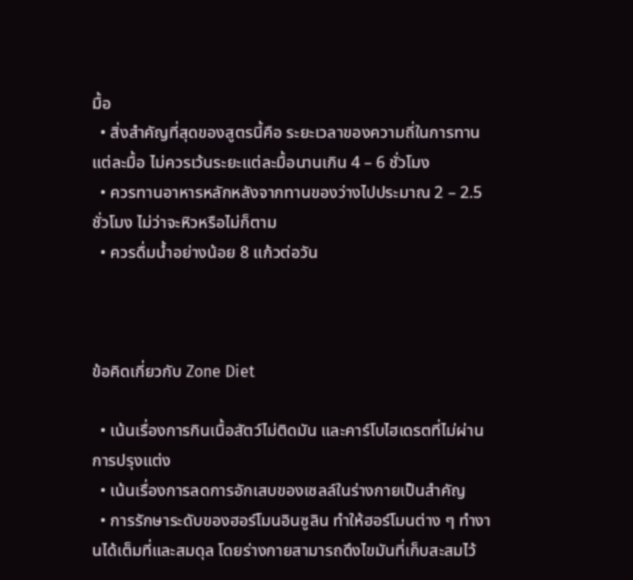มื้อ
  • สิ่งสำคัญที่สุดของสูตรนี้คือ ระยะเวลาของความถี่ในการทานแต่ละมื้อ ไม่ควรเว้นระยะแต่ละมื้อนานเกิน 4 – 6 ชั่วโมง
  • ควรทานอาหารหลักหลังจากทานของว่างไปประมาณ 2 – 2.5 ชั่วโมง ไม่ว่าจะหิวหรือไม่ก็ตาม
  • ควรดื่มน้ำอย่างน้อย 8 แก้วต่อวัน



ข้อคิดเกี่ยวกับ Zone Diet

  • เน้นเรื่องการกินเนื้อสัตว์ไม่ติดมัน และคาร์โบไฮเดรตที่ไม่ผ่านการปรุงแต่ง
  • เน้นเรื่องการลดการอักเสบของเซลล์ในร่างกายเป็นสำคัญ
  • การรักษาระดับของฮอร์โมนอินซูลิน ทำให้ฮอร์โมนต่าง ๆ ทำงานได้เต็มที่และสมดุล โดยร่างกายสามารถดึงไขมันที่เก็บสะสมไว้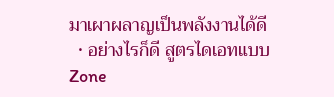มาเผาผลาญเป็นพลังงานได้ดี
  • อย่างไรก็ดี สูตรไดเอทแบบ Zone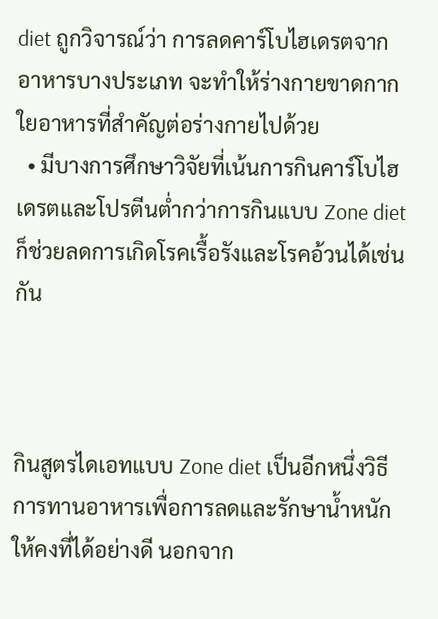diet ถูกวิจารณ์ว่า การลดคาร์โบไฮเดรตจากอาหารบางประเภท จะทำให้ร่างกายขาดกากใยอาหารที่สำคัญต่อร่างกายไปด้วย
  • มีบางการศึกษาวิจัยที่เน้นการกินคาร์โบไฮเดรตและโปรตีนต่ำกว่าการกินแบบ Zone diet ก็ช่วยลดการเกิดโรคเรื้อรังและโรคอ้วนได้เช่นกัน



กินสูตรไดเอทแบบ Zone diet เป็นอีกหนึ่งวิธีการทานอาหารเพื่อการลดและรักษาน้ำหนักให้คงที่ได้อย่างดี นอกจาก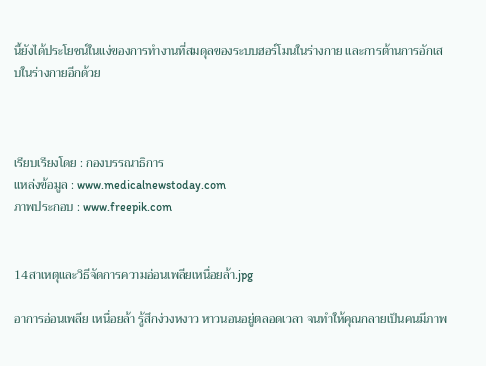นี้ยังได้ประโยชน์ในแง่ของการทำงานที่สมดุลของระบบฮอร์โมนในร่างกาย และการต้านการอักเสบในร่างกายอีกด้วย



เรียบเรียงโดย : กองบรรณาธิการ
แหล่งข้อมูล : www.medicalnewstoday.com
ภาพประกอบ : www.freepik.com


14สาเหตุและวิธีจัดการความอ่อนเพลียเหนื่อยล้า.jpg

อาการอ่อนเพลีย เหนื่อยล้า รู้สึกง่วงหงาว หาวนอนอยู่ตลอดเวลา จนทำให้คุณกลายเป็นคนมีภาพ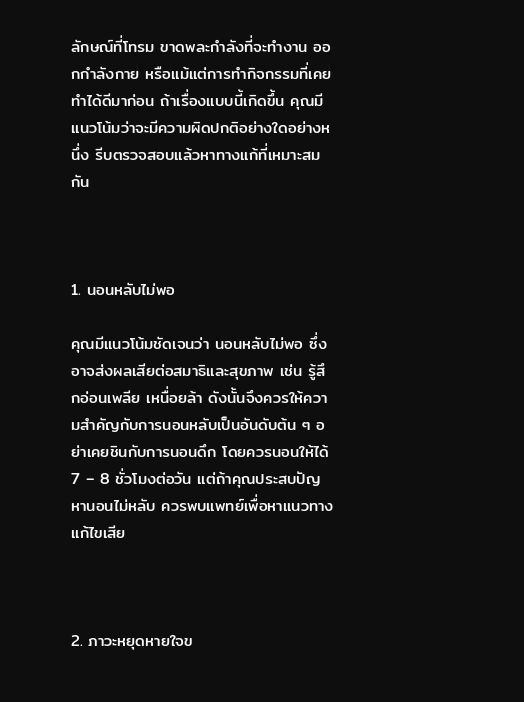ลักษณ์ที่โทรม ขาดพละกำลังที่จะทำงาน ออกกำลังกาย หรือแม้แต่การทำกิจกรรมที่เคยทำได้ดีมาก่อน ถ้าเรื่องแบบนี้เกิดขึ้น คุณมีแนวโน้มว่าจะมีความผิดปกติอย่างใดอย่างหนึ่ง รีบตรวจสอบแล้วหาทางแก้ที่เหมาะสมกัน



1. นอนหลับไม่พอ

คุณมีแนวโน้มชัดเจนว่า นอนหลับไม่พอ ซึ่งอาจส่งผลเสียต่อสมาธิและสุขภาพ เช่น รู้สึกอ่อนเพลีย เหนื่อยล้า ดังนั้นจึงควรให้ความสำคัญกับการนอนหลับเป็นอันดับต้น ๆ อย่าเคยชินกับการนอนดึก โดยควรนอนให้ได้ 7 – 8 ชั่วโมงต่อวัน แต่ถ้าคุณประสบปัญหานอนไม่หลับ ควรพบแพทย์เพื่อหาแนวทางแก้ไขเสีย



2. ภาวะหยุดหายใจข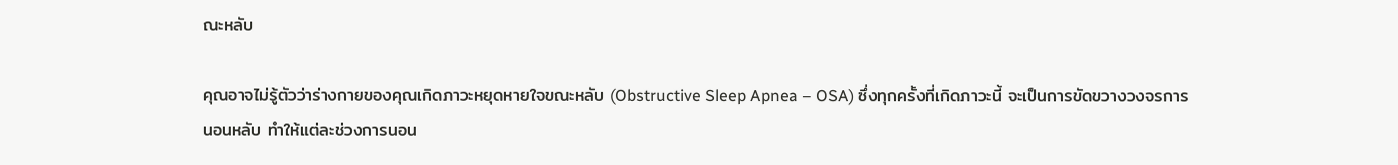ณะหลับ

คุณอาจไม่รู้ตัวว่าร่างกายของคุณเกิดภาวะหยุดหายใจขณะหลับ (Obstructive Sleep Apnea – OSA) ซึ่งทุกครั้งที่เกิดภาวะนี้ จะเป็นการขัดขวางวงจรการนอนหลับ ทำให้แต่ละช่วงการนอน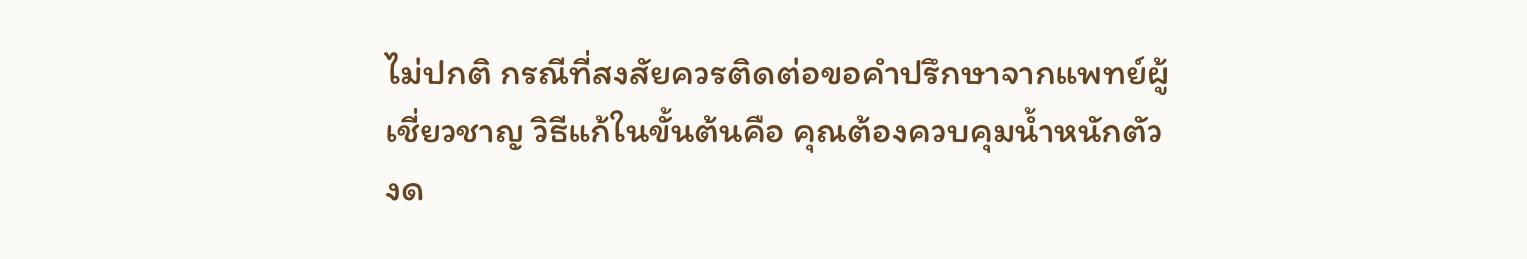ไม่ปกติ กรณีที่สงสัยควรติดต่อขอคำปรึกษาจากแพทย์ผู้เชี่ยวชาญ วิธีแก้ในขั้นต้นคือ คุณต้องควบคุมน้ำหนักตัว งด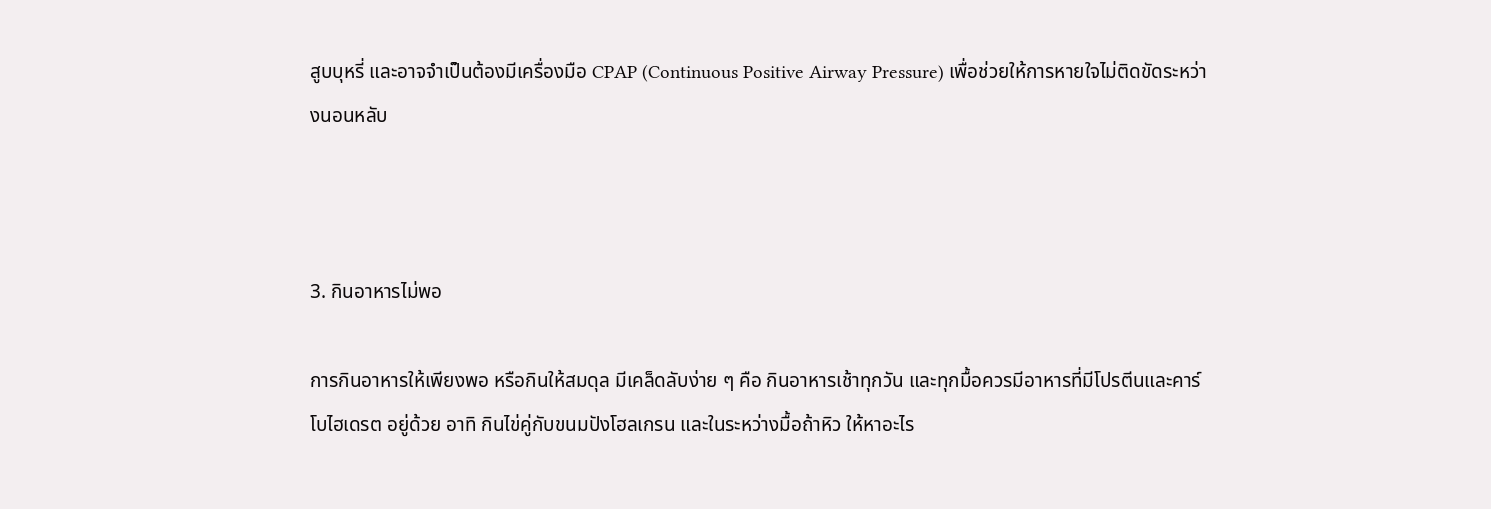สูบบุหรี่ และอาจจำเป็นต้องมีเครื่องมือ CPAP (Continuous Positive Airway Pressure) เพื่อช่วยให้การหายใจไม่ติดขัดระหว่างนอนหลับ



3. กินอาหารไม่พอ

การกินอาหารให้เพียงพอ หรือกินให้สมดุล มีเคล็ดลับง่าย ๆ คือ กินอาหารเช้าทุกวัน และทุกมื้อควรมีอาหารที่มีโปรตีนและคาร์โบไฮเดรต อยู่ด้วย อาทิ กินไข่คู่กับขนมปังโฮลเกรน และในระหว่างมื้อถ้าหิว ให้หาอะไร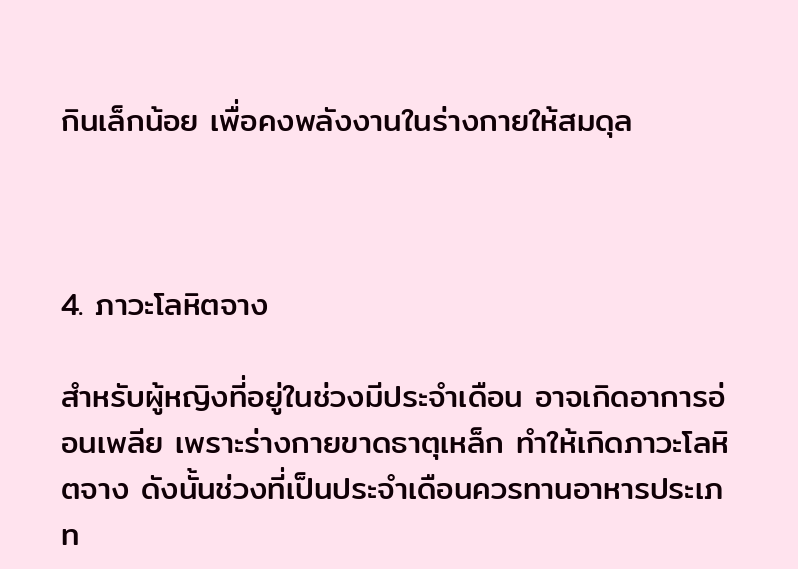กินเล็กน้อย เพื่อคงพลังงานในร่างกายให้สมดุล



4. ภาวะโลหิตจาง

สำหรับผู้หญิงที่อยู่ในช่วงมีประจำเดือน อาจเกิดอาการอ่อนเพลีย เพราะร่างกายขาดธาตุเหล็ก ทำให้เกิดภาวะโลหิตจาง ดังนั้นช่วงที่เป็นประจำเดือนควรทานอาหารประเภท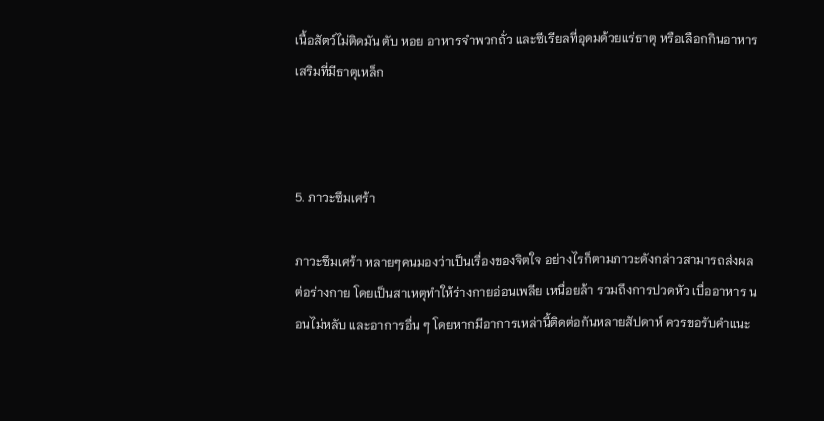เนื้อสัตว์ไม่ติดมัน ตับ หอย อาหารจำพวกถั่ว และซีเรียลที่อุดมด้วยแร่ธาตุ หรือเลือกกินอาหารเสริมที่มีธาตุเหล็ก



5. ภาวะซึมเศร้า

ภาวะซึมเศร้า หลายๆคนมองว่าเป็นเรื่องของจิตใจ อย่างไรก็ตามภาวะดังกล่าวสามารถส่งผลต่อร่างกาย โดยเป็นสาเหตุทำให้ร่างกายอ่อนเพลีย เหนื่อยล้า รวมถึงการปวดหัว เบื่ออาหาร นอนไม่หลับ และอาการอื่น ๆ โดยหากมีอาการเหล่านี้ติดต่อกันหลายสัปดาห์ ควรขอรับคำแนะ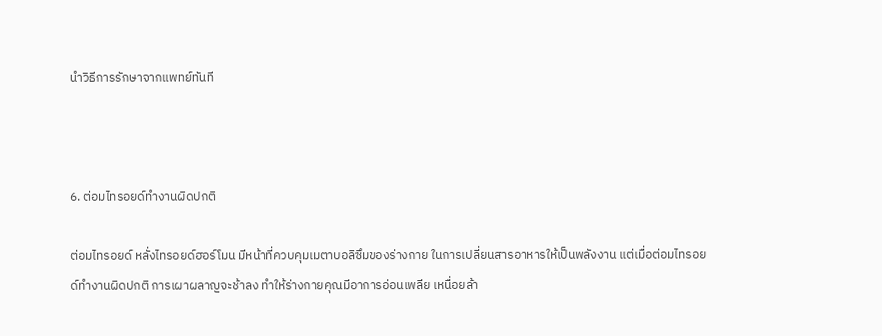นำวิธีการรักษาจากแพทย์ทันที



6. ต่อมไทรอยด์ทำงานผิดปกติ

ต่อมไทรอยด์ หลั่งไทรอยด์ฮอร์โมน มีหน้าที่ควบคุมเมตาบอลิซึมของร่างกาย ในการเปลี่ยนสารอาหารให้เป็นพลังงาน แต่เมื่อต่อมไทรอยด์ทำงานผิดปกติ การเผาผลาญจะช้าลง ทำให้ร่างกายคุณมีอาการอ่อนเพลีย เหนื่อยล้า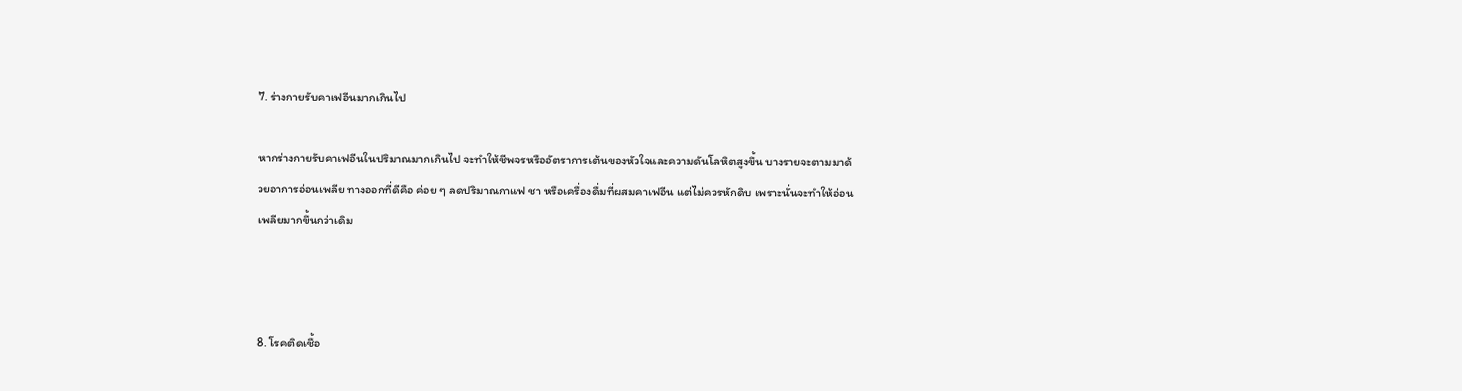7. ร่างกายรับคาเฟอีนมากเกินไป

หากร่างกายรับคาเฟอีนในปริมาณมากเกินไป จะทำให้ชีพจรหรืออัตราการเต้นของหัวใจและความดันโลหิตสูงขึ้น บางรายจะตามมาด้วยอาการอ่อนเพลีย ทางออกที่ดีคือ ค่อย ๆ ลดปริมาณกาแฟ ชา หรือเครื่องดื่มที่ผสมคาเฟอีน แต่ไม่ควรหักดิบ เพราะนั่นจะทำให้อ่อนเพลียมากขึ้นกว่าเดิม



8. โรคติดเชื้อ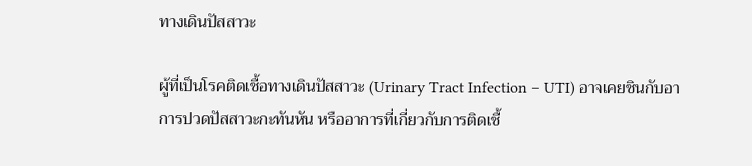ทางเดินปัสสาวะ

ผู้ที่เป็นโรคติดเชื้อทางเดินปัสสาวะ (Urinary Tract Infection – UTI) อาจเคยชินกับอาการปวดปัสสาวะกะทันหัน หรืออาการที่เกี่ยวกับการติดเชื้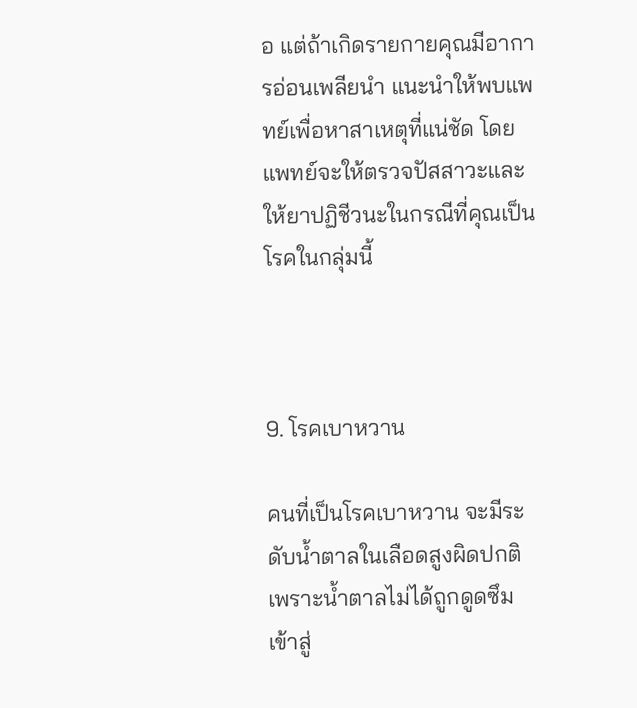อ แต่ถ้าเกิดรายกายคุณมีอาการอ่อนเพลียนำ แนะนำให้พบแพทย์เพื่อหาสาเหตุที่แน่ชัด โดยแพทย์จะให้ตรวจปัสสาวะและให้ยาปฏิชีวนะในกรณีที่คุณเป็นโรคในกลุ่มนี้



9. โรคเบาหวาน

คนที่เป็นโรคเบาหวาน จะมีระดับน้ำตาลในเลือดสูงผิดปกติ เพราะน้ำตาลไม่ได้ถูกดูดซึมเข้าสู่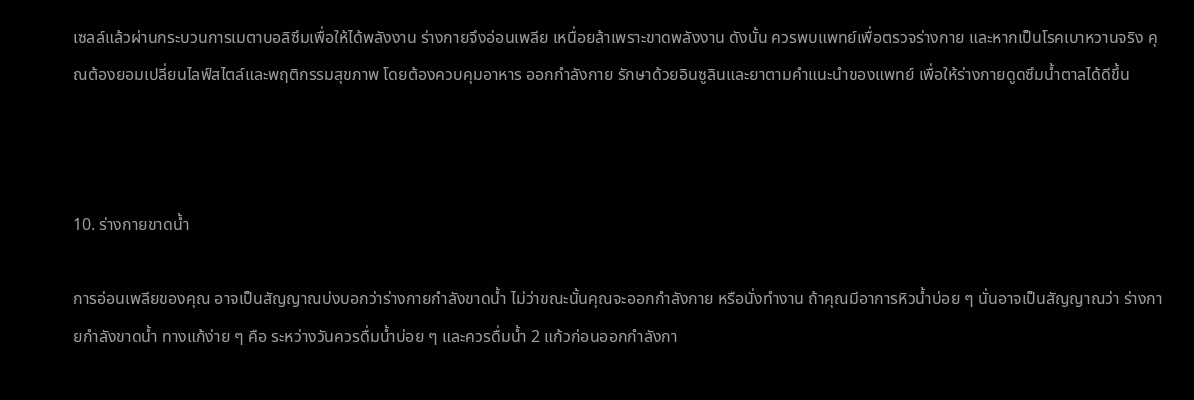เซลล์แล้วผ่านกระบวนการเมตาบอลิซึมเพื่อให้ได้พลังงาน ร่างกายจึงอ่อนเพลีย เหนื่อยล้าเพราะขาดพลังงาน ดังนั้น ควรพบแพทย์เพื่อตรวจร่างกาย และหากเป็นโรคเบาหวานจริง คุณต้องยอมเปลี่ยนไลฟ์สไตล์และพฤติกรรมสุขภาพ โดยต้องควบคุมอาหาร ออกกำลังกาย รักษาด้วยอินซูลินและยาตามคำแนะนำของแพทย์ เพื่อให้ร่างกายดูดซึมน้ำตาลได้ดีขึ้น



10. ร่างกายขาดน้ำ

การอ่อนเพลียของคุณ อาจเป็นสัญญาณบ่งบอกว่าร่างกายกำลังขาดน้ำ ไม่ว่าขณะนั้นคุณจะออกกำลังกาย หรือนั่งทำงาน ถ้าคุณมีอาการหิวน้ำบ่อย ๆ นั่นอาจเป็นสัญญาณว่า ร่างกายกำลังขาดน้ำ ทางแก้ง่าย ๆ คือ ระหว่างวันควรดื่มน้ำบ่อย ๆ และควรดื่มน้ำ 2 แก้วก่อนออกกำลังกา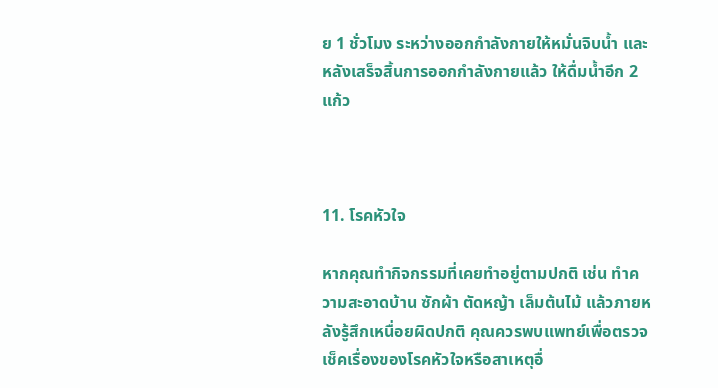ย 1 ชั่วโมง ระหว่างออกกำลังกายให้หมั่นจิบน้ำ และหลังเสร็จสิ้นการออกกำลังกายแล้ว ให้ดื่มน้ำอีก 2 แก้ว



11. โรคหัวใจ

หากคุณทำกิจกรรมที่เคยทำอยู่ตามปกติ เช่น ทำความสะอาดบ้าน ซักผ้า ตัดหญ้า เล็มต้นไม้ แล้วภายหลังรู้สึกเหนื่อยผิดปกติ คุณควรพบแพทย์เพื่อตรวจเช็คเรื่องของโรคหัวใจหรือสาเหตุอื่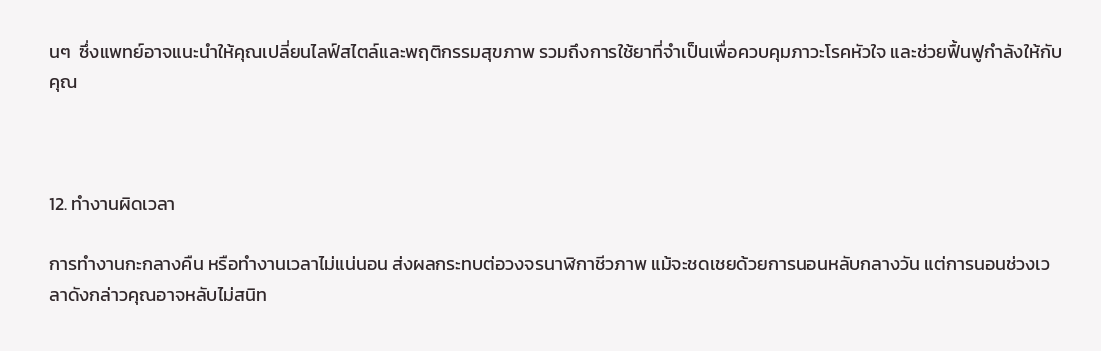นๆ  ซึ่งแพทย์อาจแนะนำให้คุณเปลี่ยนไลฟ์สไตล์และพฤติกรรมสุขภาพ รวมถึงการใช้ยาที่จำเป็นเพื่อควบคุมภาวะโรคหัวใจ และช่วยฟื้นฟูกำลังให้กับคุณ



12. ทำงานผิดเวลา

การทำงานกะกลางคืน หรือทำงานเวลาไม่แน่นอน ส่งผลกระทบต่อวงจรนาฬิกาชีวภาพ แม้จะชดเชยด้วยการนอนหลับกลางวัน แต่การนอนช่วงเวลาดังกล่าวคุณอาจหลับไม่สนิท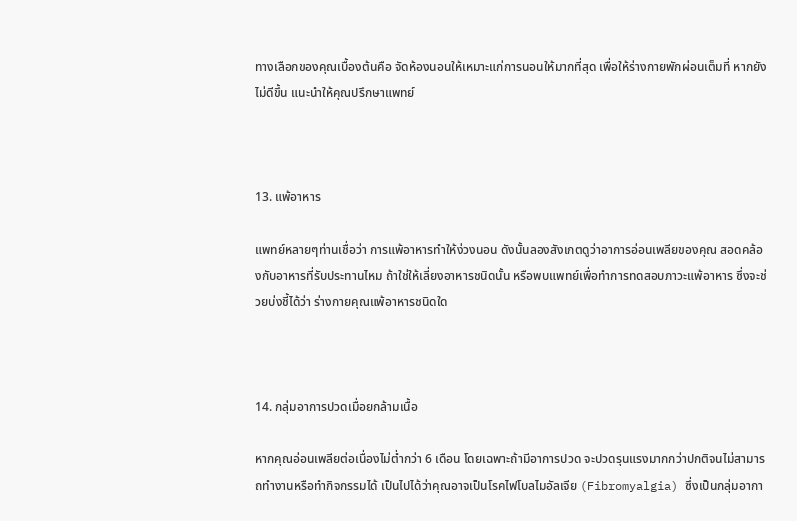ทางเลือกของคุณเบื้องต้นคือ จัดห้องนอนให้เหมาะแก่การนอนให้มากที่สุด เพื่อให้ร่างกายพักผ่อนเต็มที่ หากยังไม่ดีขึ้น แนะนำให้คุณปรึกษาแพทย์



13. แพ้อาหาร

แพทย์หลายๆท่านเชื่อว่า การแพ้อาหารทำให้ง่วงนอน ดังนั้นลองสังเกตดูว่าอาการอ่อนเพลียของคุณ สอดคล้องกับอาหารที่รับประทานไหม ถ้าใช่ให้เลี่ยงอาหารชนิดนั้น หรือพบแพทย์เพื่อทำการทดสอบภาวะแพ้อาหาร ซึ่งจะช่วยบ่งชี้ได้ว่า ร่างกายคุณแพ้อาหารชนิดใด



14. กลุ่มอาการปวดเมื่อยกล้ามเนื้อ

หากคุณอ่อนเพลียต่อเนื่องไม่ต่ำกว่า 6 เดือน โดยเฉพาะถ้ามีอาการปวด จะปวดรุนแรงมากกว่าปกติจนไม่สามารถทำงานหรือทำกิจกรรมได้ เป็นไปได้ว่าคุณอาจเป็นโรคไฟโบลไมอัลเจีย (Fibromyalgia) ซึ่งเป็นกลุ่มอากา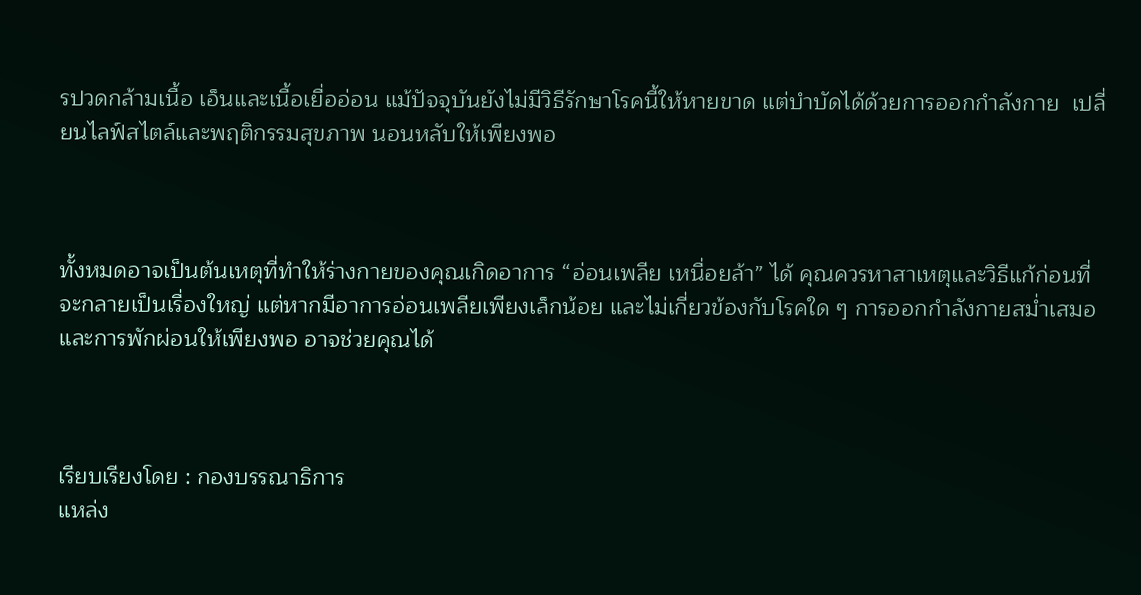รปวดกล้ามเนื้อ เอ็นและเนื้อเยื่ออ่อน แม้ปัจจุบันยังไม่มีวิธีรักษาโรคนี้ให้หายขาด แต่บำบัดได้ด้วยการออกกำลังกาย  เปลี่ยนไลฟ์สไตล์และพฤติกรรมสุขภาพ นอนหลับให้เพียงพอ



ทั้งหมดอาจเป็นต้นเหตุที่ทำให้ร่างกายของคุณเกิดอาการ “อ่อนเพลีย เหนื่อยล้า” ได้ คุณควรหาสาเหตุและวิธีแก้ก่อนที่จะกลายเป็นเรื่องใหญ่ แต่หากมีอาการอ่อนเพลียเพียงเล็กน้อย และไม่เกี่ยวข้องกับโรคใด ๆ การออกกำลังกายสม่ำเสมอและการพักผ่อนให้เพียงพอ อาจช่วยคุณได้



เรียบเรียงโดย : กองบรรณาธิการ
แหล่ง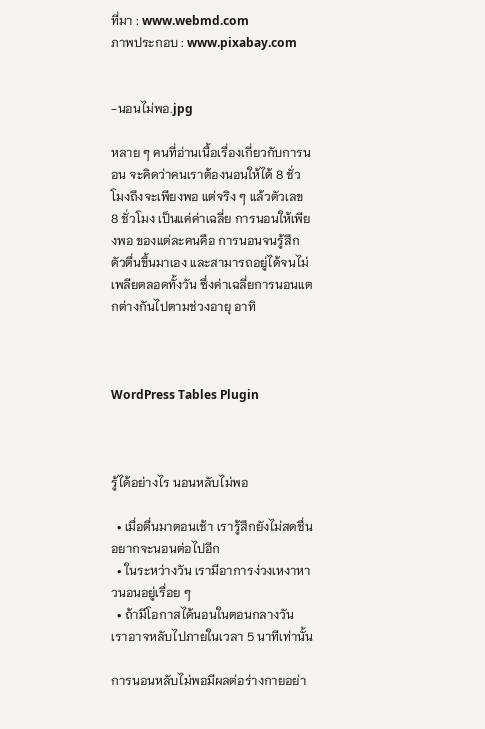ที่มา : www.webmd.com
ภาพประกอบ : www.pixabay.com


-นอนไม่พอ.jpg

หลาย ๆ คนที่อ่านเนื้อเรื่องเกี่ยวกับการนอน จะคิดว่าคนเราต้องนอนให้ได้ 8 ชั่วโมงถึงจะเพียงพอ แต่จริง ๆ แล้วตัวเลข 8 ชั่วโมง เป็นแค่ค่าเฉลี่ย การนอนให้เพียงพอ ของแต่ละคนคือ การนอนจนรู้สึกตัวตื่นขึ้นมาเอง และสามารถอยู่ได้จนไม่เพลียตลอดทั้งวัน ซึ่งค่าเฉลี่ยการนอนแตกต่างกันไปตามช่วงอายุ อาทิ



WordPress Tables Plugin



รู้ได้อย่างไร นอนหลับไม่พอ

  • เมื่อตื่นมาตอนเช้า เรารู้สึกยังไม่สดชื่น อยากจะนอนต่อไปอีก
  • ในระหว่างวัน เรามีอาการง่วงเหงาหาวนอนอยู่เรื่อย ๆ
  • ถ้ามีโอกาสได้นอนในตอนกลางวัน เราอาจหลับไปภายในเวลา 5 นาทีเท่านั้น

การนอนหลับไม่พอมีผลต่อร่างกายอย่า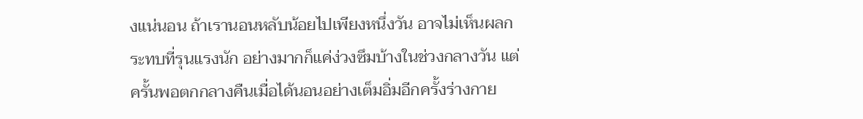งแน่นอน ถ้าเรานอนหลับน้อยไปเพียงหนึ่งวัน อาจไม่เห็นผลกระทบที่รุนแรงนัก อย่างมากก็แค่ง่วงซึมบ้างในช่วงกลางวัน แต่ครั้นพอตกกลางคืนเมื่อได้นอนอย่างเต็มอิ่มอีกครั้งร่างกาย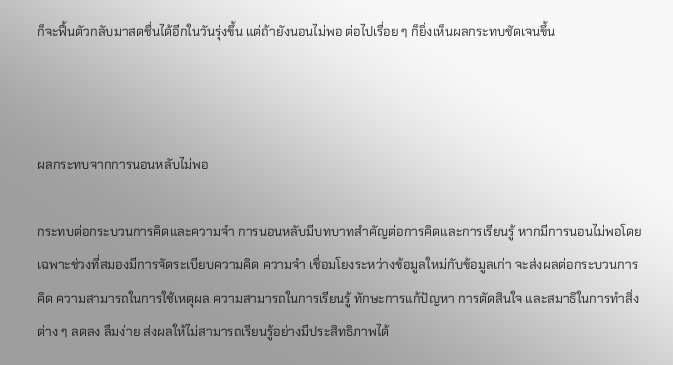ก็จะฟื้นตัวกลับมาสดชื่นได้อีกในวันรุ่งขึ้น แต่ถ้ายังนอนไม่พอ ต่อไปเรื่อย ๆ ก็ยิ่งเห็นผลกระทบชัดเจนขึ้น



ผลกระทบจากการนอนหลับไม่พอ

กระทบต่อกระบวนการคิดและความจำ การนอนหลับมีบทบาทสำคัญต่อการคิดและการเรียนรู้ หากมีการนอนไม่พอโดยเฉพาะช่วงที่สมองมีการจัดระเบียบความคิด ความจำ เชื่อมโยงระหว่างข้อมูลใหม่กับข้อมูลเก่า จะส่งผลต่อกระบวนการคิด ความสามารถในการใช้เหตุผล ความสามารถในการเรียนรู้ ทักษะการแก้ปัญหา การตัดสินใจ และสมาธิในการทำสิ่งต่าง ๆ ลดลง ลืมง่าย ส่งผลให้ไม่สามารถเรียนรู้อย่างมีประสิทธิภาพได้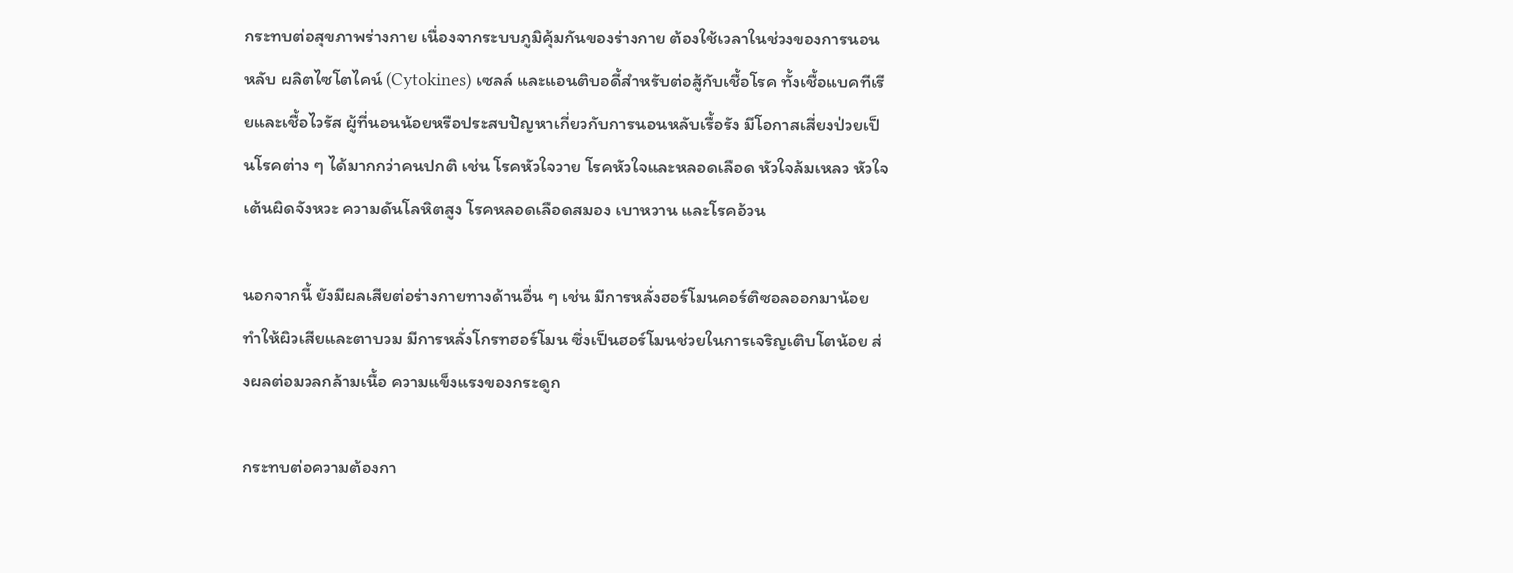กระทบต่อสุขภาพร่างกาย เนื่องจากระบบภูมิคุ้มกันของร่างกาย ต้องใช้เวลาในช่วงของการนอนหลับ ผลิตไซโตไคน์ (Cytokines) เซลล์ และแอนติบอดี้สำหรับต่อสู้กับเชื้อโรค ทั้งเชื้อแบคทีเรียและเชื้อไวรัส ผู้ที่นอนน้อยหรือประสบปัญหาเกี่ยวกับการนอนหลับเรื้อรัง มีโอกาสเสี่ยงป่วยเป็นโรคต่าง ๆ ได้มากกว่าคนปกติ เช่น โรคหัวใจวาย โรคหัวใจและหลอดเลือด หัวใจล้มเหลว หัวใจเต้นผิดจังหวะ ความดันโลหิตสูง โรคหลอดเลือดสมอง เบาหวาน และโรคอ้วน

นอกจากนี้ ยังมีผลเสียต่อร่างกายทางด้านอื่น ๆ เช่น มีการหลั่งฮอร์โมนคอร์ติซอลออกมาน้อย ทำให้ผิวเสียและตาบวม มีการหลั่งโกรทฮอร์โมน ซึ่งเป็นฮอร์โมนช่วยในการเจริญเติบโตน้อย ส่งผลต่อมวลกล้ามเนื้อ ความแข็งแรงของกระดูก

กระทบต่อความต้องกา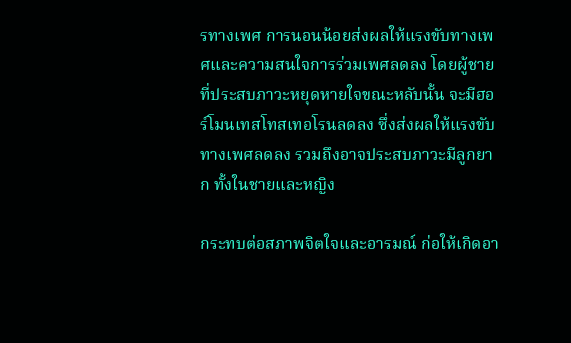รทางเพศ การนอนน้อยส่งผลให้แรงขับทางเพศและความสนใจการร่วมเพศลดลง โดยผู้ชายที่ประสบภาวะหยุดหายใจขณะหลับนั้น จะมีฮอร์โมนเทสโทสเทอโรนลดลง ซึ่งส่งผลให้แรงขับทางเพศลดลง รวมถึงอาจประสบภาวะมีลูกยาก ทั้งในชายและหญิง

กระทบต่อสภาพจิตใจและอารมณ์ ก่อให้เกิดอา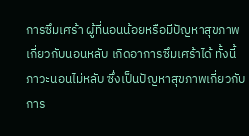การซึมเศร้า ผู้ที่นอนน้อยหรือมีปัญหาสุขภาพเกี่ยวกับนอนหลับ เกิดอาการซึมเศร้าได้ ทั้งนี้ ภาวะนอนไม่หลับ ซึ่งเป็นปัญหาสุขภาพเกี่ยวกับการ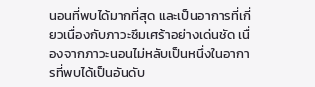นอนที่พบได้มากที่สุด และเป็นอาการที่เกี่ยวเนื่องกับภาวะซึมเศร้าอย่างเด่นชัด เนื่องจากภาวะนอนไม่หลับเป็นหนึ่งในอาการที่พบได้เป็นอันดับ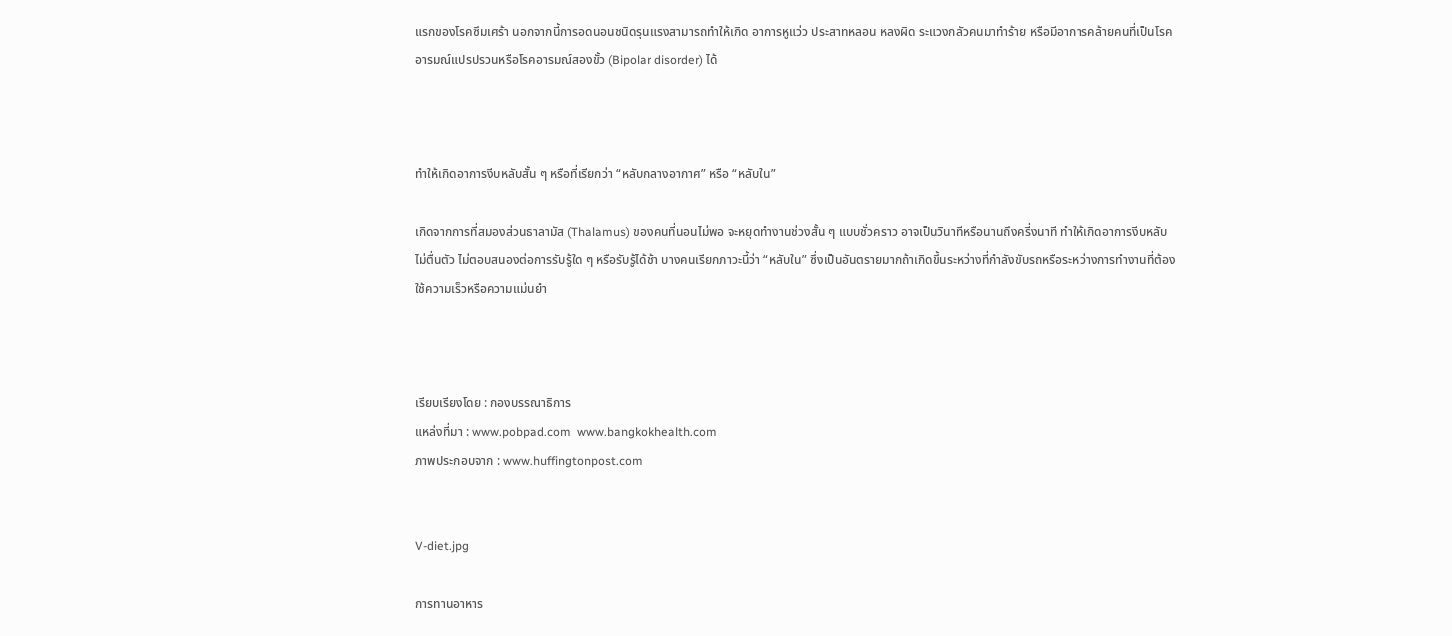แรกของโรคซึมเศร้า นอกจากนี้การอดนอนชนิดรุนแรงสามารถทำให้เกิด อาการหูแว่ว ประสาทหลอน หลงผิด ระแวงกลัวคนมาทำร้าย หรือมีอาการคล้ายคนที่เป็นโรคอารมณ์แปรปรวนหรือโรคอารมณ์สองขั้ว (Bipolar disorder) ได้



ทำให้เกิดอาการงีบหลับสั้น ๆ หรือที่เรียกว่า “หลับกลางอากาศ” หรือ “หลับใน”

เกิดจากการที่สมองส่วนธาลามัส (Thalamus) ของคนที่นอนไม่พอ จะหยุดทำงานช่วงสั้น ๆ แบบชั่วคราว อาจเป็นวินาทีหรือนานถึงครี่งนาที ทำให้เกิดอาการงีบหลับ ไม่ตื่นตัว ไม่ตอบสนองต่อการรับรู้ใด ๆ หรือรับรู้ได้ช้า บางคนเรียกภาวะนี้ว่า “หลับใน” ซึ่งเป็นอันตรายมากถ้าเกิดขึ้นระหว่างที่กำลังขับรถหรือระหว่างการทำงานที่ต้องใช้ความเร็วหรือความแม่นยำ



เรียบเรียงโดย : กองบรรณาธิการ
แหล่งที่มา : www.pobpad.com  www.bangkokhealth.com
ภาพประกอบจาก : www.huffingtonpost.com


V-diet.jpg

การทานอาหาร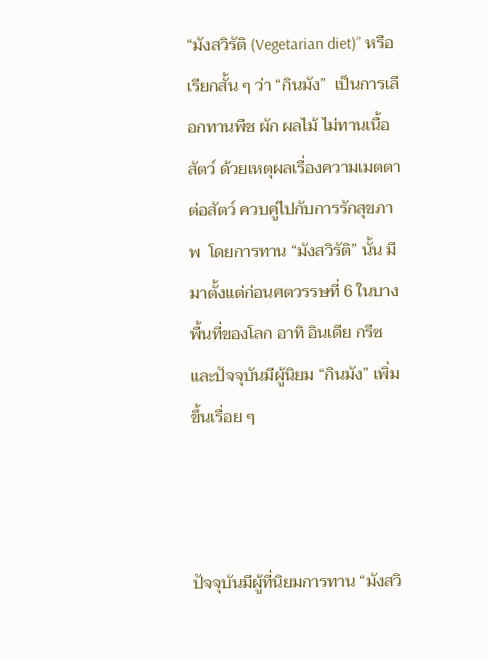“มังสวิรัติ (Vegetarian diet)” หรือเรียกสั้น ๆ ว่า “กินมัง”  เป็นการเลือกทานพืช ผัก ผลไม้ ไม่ทานเนื้อสัตว์ ด้วยเหตุผลเรื่องความเมตตาต่อสัตว์ ควบคู่ไปกับการรักสุขภาพ  โดยการทาน “มังสวิรัติ” นั้น มีมาตั้งแต่ก่อนศตวรรษที่ 6 ในบางพื้นที่ของโลก อาทิ อินเดีย กรีซ และปัจจุบันมีผู้นิยม “กินมัง” เพิ่มขึ้นเรื่อย ๆ



ปัจจุบันมีผู้ที่นิยมการทาน “มังสวิ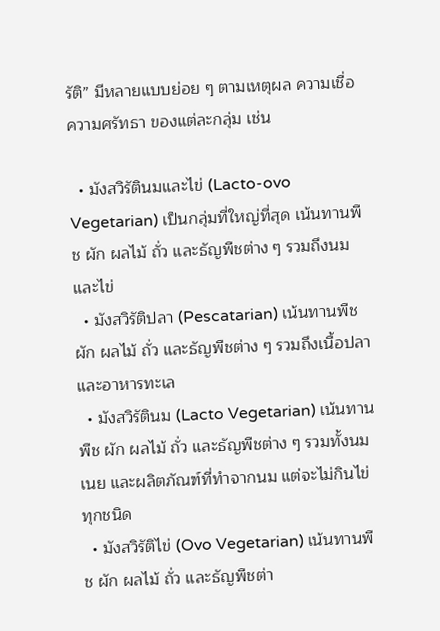รัติ” มีหลายแบบย่อย ๆ ตามเหตุผล ความเชื่อ ความศรัทธา ของแต่ละกลุ่ม เช่น

  • มังสวิรัตินมและไข่ (Lacto-ovo Vegetarian) เป็นกลุ่มที่ใหญ่ที่สุด เน้นทานพืช ผัก ผลไม้ ถั่ว และธัญพืชต่าง ๆ รวมถึงนมและไข่
  • มังสวิรัติปลา (Pescatarian) เน้นทานพืช ผัก ผลไม้ ถั่ว และธัญพืชต่าง ๆ รวมถึงเนื้อปลา และอาหารทะเล
  • มังสวิรัตินม (Lacto Vegetarian) เน้นทานพืช ผัก ผลไม้ ถั่ว และธัญพืชต่าง ๆ รวมทั้งนม เนย และผลิตภัณฑ์ที่ทำจากนม แต่จะไม่กินไข่ทุกชนิด
  • มังสวิรัติไข่ (Ovo Vegetarian) เน้นทานพืช ผัก ผลไม้ ถั่ว และธัญพืชต่า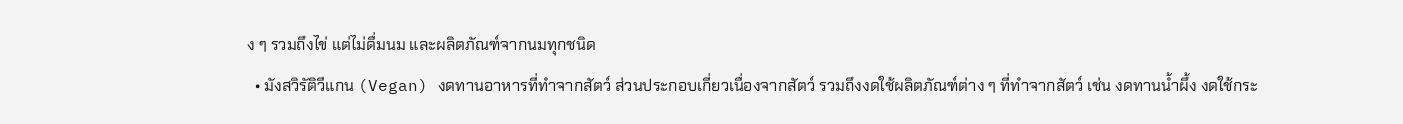ง ๆ รวมถึงไข่ แต่ไม่ดื่มนม และผลิตภัณฑ์จากนมทุกชนิด
  • มังสวิรัติวีแกน (Vegan) งดทานอาหารที่ทำจากสัตว์ ส่วนประกอบเกี่ยวเนื่องจากสัตว์ รวมถึงงดใช้ผลิตภัณฑ์ต่าง ๆ ที่ทำจากสัตว์ เช่น งดทานน้ำผึ้ง งดใช้กระ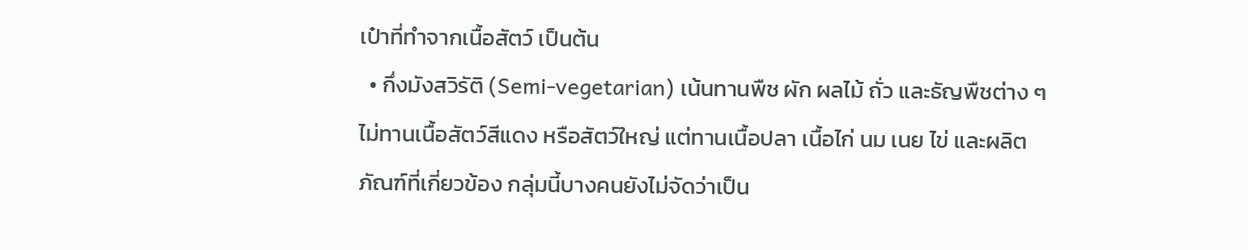เป๋าที่ทำจากเนื้อสัตว์ เป็นต้น
  • กึ่งมังสวิรัติ (Semi-vegetarian) เน้นทานพืช ผัก ผลไม้ ถั่ว และธัญพืชต่าง ๆ ไม่ทานเนื้อสัตว์สีแดง หรือสัตว์ใหญ่ แต่ทานเนื้อปลา เนื้อไก่ นม เนย ไข่ และผลิตภัณฑ์ที่เกี่ยวข้อง กลุ่มนี้บางคนยังไม่จัดว่าเป็น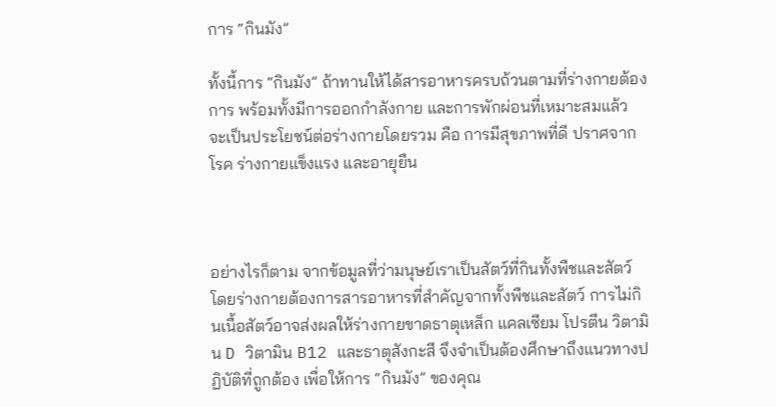การ “กินมัง”

ทั้งนี้การ “กินมัง” ถ้าทานให้ได้สารอาหารครบถ้วนตามที่ร่างกายต้องการ พร้อมทั้งมีการออกกำลังกาย และการพักผ่อนที่เหมาะสมแล้ว จะเป็นประโยชน์ต่อร่างกายโดยรวม คือ การมีสุขภาพที่ดี ปราศจากโรค ร่างกายแข็งแรง และอายุยืน



อย่างไรก็ตาม จากข้อมูลที่ว่ามนุษย์เราเป็นสัตว์ที่กินทั้งพืชและสัตว์ โดยร่างกายต้องการสารอาหารที่สำคัญจากทั้งพืชและสัตว์ การไม่กินเนื้อสัตว์อาจส่งผลให้ร่างกายขาดธาตุเหล็ก แคลเซียม โปรตีน วิตามิน D วิตามิน B12 และธาตุสังกะสี จึงจำเป็นต้องศึกษาถึงแนวทางปฏิบัติที่ถูกต้อง เพื่อให้การ “กินมัง” ของคุณ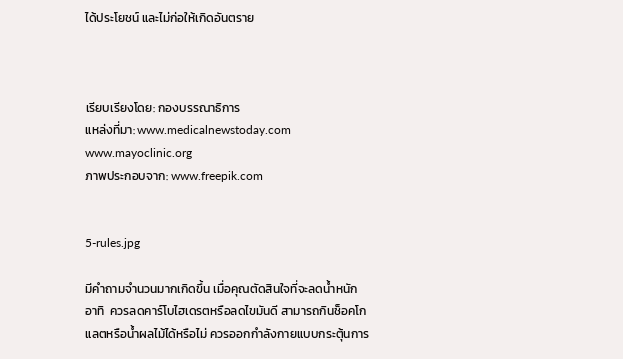ได้ประโยชน์ และไม่ก่อให้เกิดอันตราย



เรียบเรียงโดย: กองบรรณาธิการ
แหล่งที่มา: www.medicalnewstoday.com   www.mayoclinic.org
ภาพประกอบจาก: www.freepik.com


5-rules.jpg

มีคำถามจำนวนมากเกิดขึ้น เมื่อคุณตัดสินใจที่จะลดน้ำหนัก อาทิ  ควรลดคาร์โบไฮเดรตหรือลดไขมันดี สามารถกินช็อคโกแลตหรือน้ำผลไม้ได้หรือไม่ ควรออกกำลังกายแบบกระตุ้นการ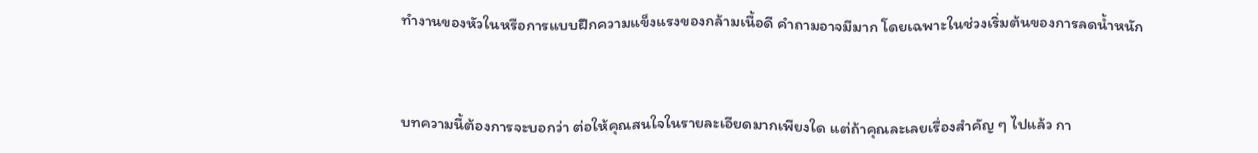ทำงานของหัวในหรือการแบบฝึกความแข็งแรงของกล้ามเนื้อดี คำถามอาจมีมาก โดยเฉพาะในช่วงเริ่มต้นของการลดน้ำหนัก



บทความนี้ต้องการจะบอกว่า ต่อให้คุณสนใจในรายละเอียดมากเพียงใด แต่ถ้าคุณละเลยเรื่องสำคัญ ๆ ไปแล้ว กา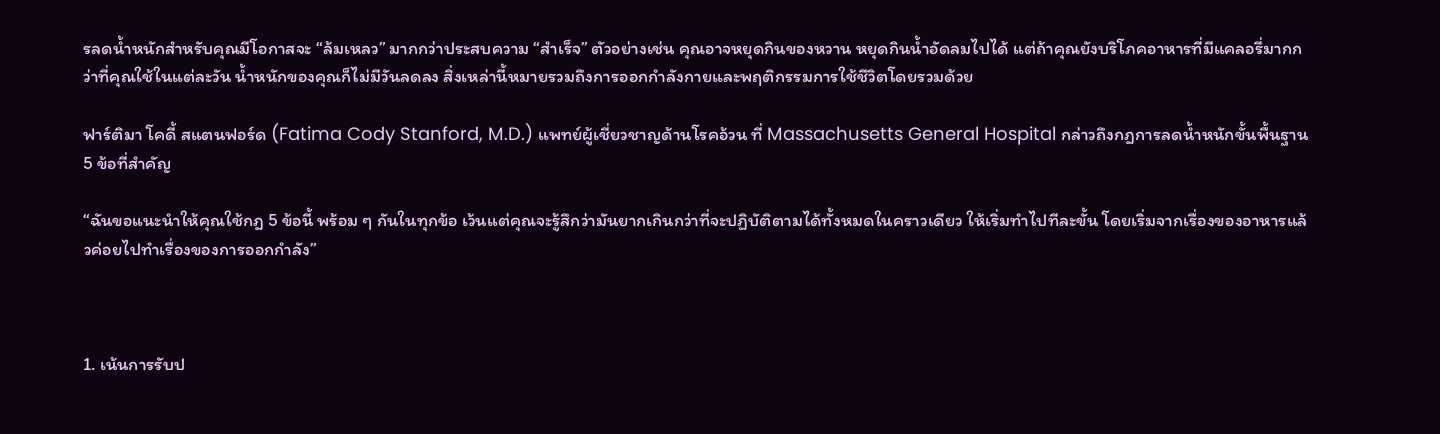รลดน้ำหนักสำหรับคุณมีโอกาสจะ “ล้มเหลว” มากกว่าประสบความ “สำเร็จ” ตัวอย่างเช่น คุณอาจหยุดกินของหวาน หยุดกินน้ำอัดลมไปได้ แต่ถ้าคุณยังบริโภคอาหารที่มีแคลอรี่มากกว่าที่คุณใช้ในแต่ละวัน น้ำหนักของคุณก็ไม่มีวันลดลง สิ่งเหล่านี้หมายรวมถึงการออกกำลังกายและพฤติกรรมการใช้ชีวิตโดยรวมด้วย

ฟาร์ติมา โคดี้ สแตนฟอร์ด (Fatima Cody Stanford, M.D.) แพทย์ผู้เชี่ยวชาญด้านโรคอ้วน ที่ Massachusetts General Hospital กล่าวถึงกฎการลดน้ำหนักขั้นพื้นฐาน 5 ข้อที่สำคัญ

“ฉันขอแนะนำให้คุณใช้กฎ 5 ข้อนี้ พร้อม ๆ กันในทุกข้อ เว้นแต่คุณจะรู้สึกว่ามันยากเกินกว่าที่จะปฏิบัติตามได้ทั้งหมดในคราวเดียว ให้เริ่มทำไปทีละขั้น โดยเริ่มจากเรื่องของอาหารแล้วค่อยไปทำเรื่องของการออกกำลัง”



1. เน้นการรับป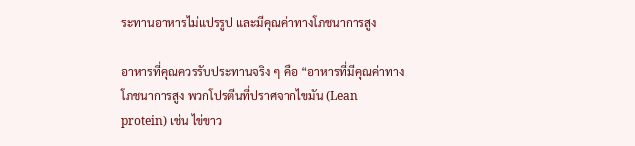ระทานอาหารไม่แปรรูป และมีคุณค่าทางโภชนาการสูง

อาหารที่คุณควรรับประทานจริง ๆ คือ “อาหารที่มีคุณค่าทางโภชนาการสูง พวกโปรตีนที่ปราศจากไขมัน (Lean protein) เช่น ไข่ขาว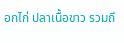อกไก่ ปลาเนื้อขาว รวมถึ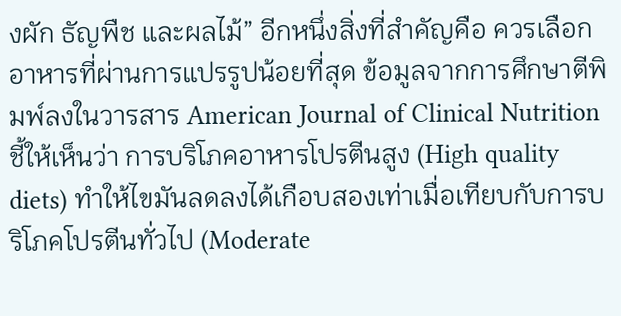งผัก ธัญพืช และผลไม้” อีกหนึ่งสิ่งที่สำคัญคือ ควรเลือกอาหารที่ผ่านการแปรรูปน้อยที่สุด ข้อมูลจากการศึกษาตีพิมพ์ลงในวารสาร American Journal of Clinical Nutrition ชี้ให้เห็นว่า การบริโภคอาหารโปรตีนสูง (High quality diets) ทำให้ไขมันลดลงได้เกือบสองเท่าเมื่อเทียบกับการบริโภคโปรตีนทั่วไป (Moderate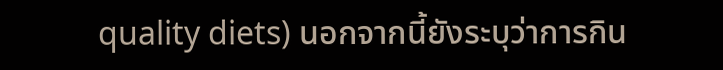quality diets) นอกจากนี้ยังระบุว่าการกิน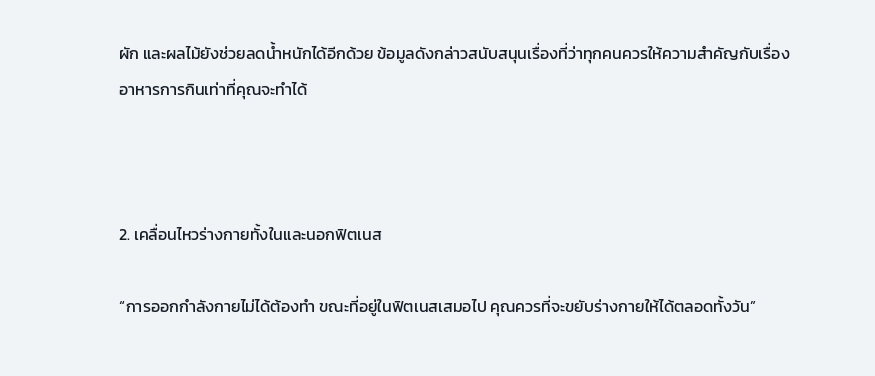ผัก และผลไม้ยังช่วยลดน้ำหนักได้อีกด้วย ข้อมูลดังกล่าวสนับสนุนเรื่องที่ว่าทุกคนควรให้ความสำคัญกับเรื่องอาหารการกินเท่าที่คุณจะทำได้



2. เคลื่อนไหวร่างกายทั้งในและนอกฟิตเนส

“การออกกำลังกายไม่ได้ต้องทำ ขณะที่อยู่ในฟิตเนสเสมอไป คุณควรที่จะขยับร่างกายให้ได้ตลอดทั้งวัน”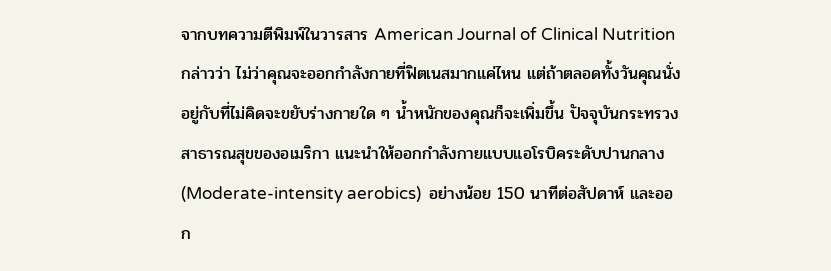จากบทความตีพิมพ์ในวารสาร American Journal of Clinical Nutrition กล่าวว่า ไม่ว่าคุณจะออกกำลังกายที่ฟิตเนสมากแค่ไหน แต่ถ้าตลอดทั้งวันคุณนั่งอยู่กับที่ไม่คิดจะขยับร่างกายใด ๆ น้ำหนักของคุณก็จะเพิ่มขึ้น ปัจจุบันกระทรวงสาธารณสุขของอเมริกา แนะนำให้ออกกำลังกายแบบแอโรบิคระดับปานกลาง (Moderate-intensity aerobics)  อย่างน้อย 150 นาทีต่อสัปดาห์ และออก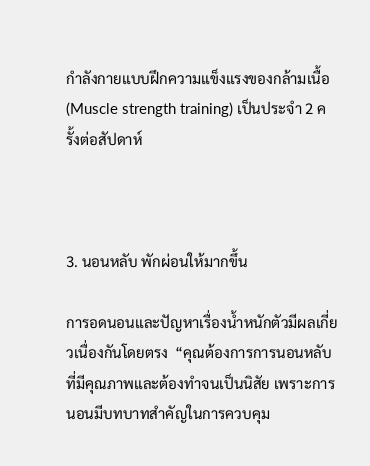กำลังกายแบบฝึกความแข็งแรงของกล้ามเนื้อ (Muscle strength training) เป็นประจำ 2 ครั้งต่อสัปดาห์



3. นอนหลับ พักผ่อนให้มากขึ้น

การอดนอนและปัญหาเรื่องน้ำหนักตัวมีผลเกี่ยวเนื่องกันโดยตรง  “คุณต้องการการนอนหลับที่มีคุณภาพและต้องทำจนเป็นนิสัย เพราะการนอนมีบทบาทสำคัญในการควบคุม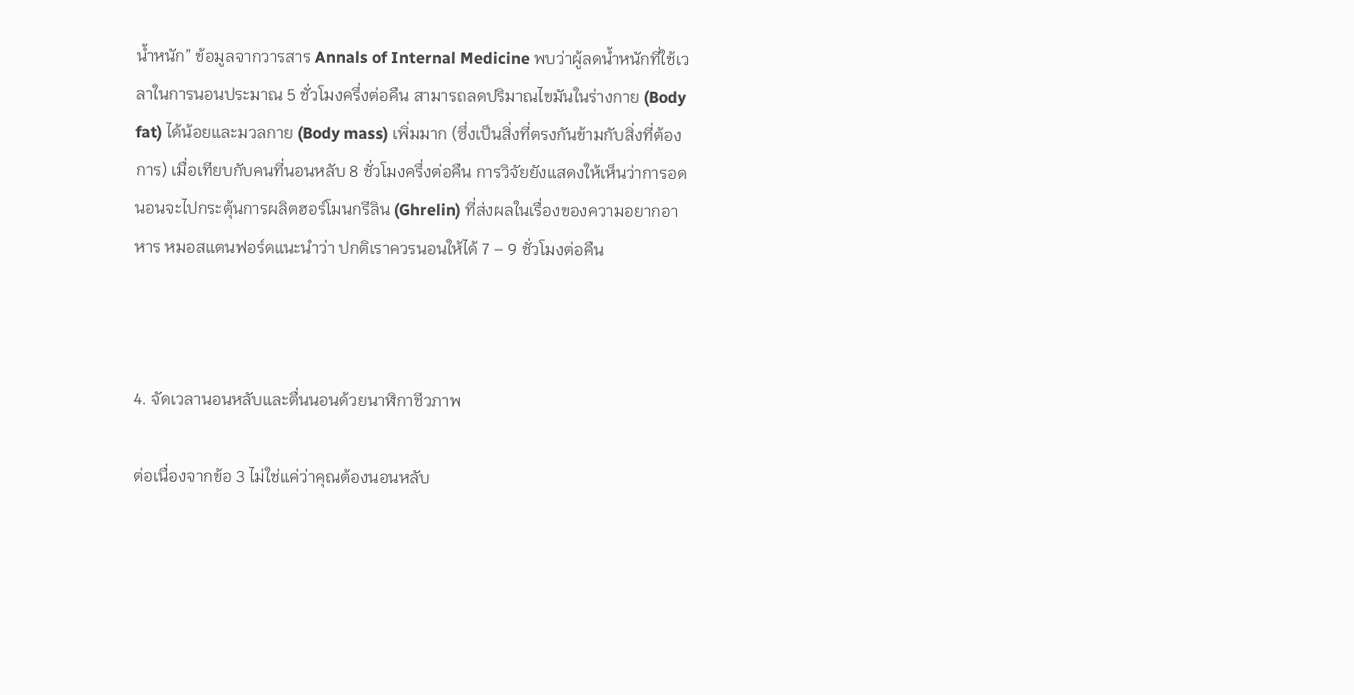น้ำหนัก” ข้อมูลจากวารสาร Annals of Internal Medicine พบว่าผู้ลดน้ำหนักที่ใช้เวลาในการนอนประมาณ 5 ชั่วโมงครึ่งต่อคืน สามารถลดปริมาณไขมันในร่างกาย (Body fat) ได้น้อยและมวลกาย (Body mass) เพิ่มมาก (ซึ่งเป็นสิ่งที่ตรงกันข้ามกับสิ่งที่ต้องการ) เมื่อเทียบกับคนที่นอนหลับ 8 ชั่วโมงครึ่งต่อคืน การวิจัยยังแสดงให้เห็นว่าการอดนอนจะไปกระตุ้นการผลิตฮอร์โมนกรีลิน (Ghrelin) ที่ส่งผลในเรื่องของความอยากอาหาร หมอสแตนฟอร์ดแนะนำว่า ปกติเราควรนอนให้ได้ 7 – 9 ชั่วโมงต่อคืน



4. จัดเวลานอนหลับและตื่นนอนด้วยนาฬิกาชีวภาพ

ต่อเนื่องจากข้อ 3 ไม่ใช่แค่ว่าคุณต้องนอนหลับ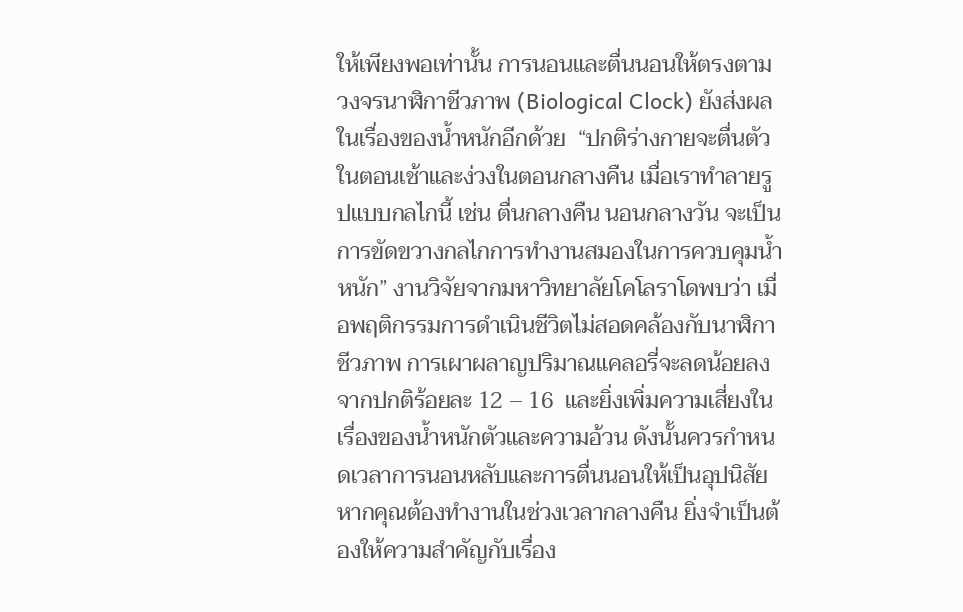ให้เพียงพอเท่านั้น การนอนและตื่นนอนให้ตรงตามวงจรนาฬิกาชีวภาพ (Biological Clock) ยังส่งผลในเรื่องของน้ำหนักอีกด้วย  “ปกติร่างกายจะตื่นตัวในตอนเช้าและง่วงในตอนกลางคืน เมื่อเราทำลายรูปแบบกลไกนี้ เช่น ตื่นกลางคืน นอนกลางวัน จะเป็นการขัดขวางกลไกการทำงานสมองในการควบคุมน้ำหนัก” งานวิจัยจากมหาวิทยาลัยโคโลราโดพบว่า เมื่อพฤติกรรมการดำเนินชีวิตไม่สอดคล้องกับนาฬิกาชีวภาพ การเผาผลาญปริมาณแคลอรี่จะลดน้อยลงจากปกติร้อยละ 12 – 16  และยิ่งเพิ่มความเสี่ยงในเรื่องของน้ำหนักตัวและความอ้วน ดังนั้นควรกำหนดเวลาการนอนหลับและการตื่นนอนให้เป็นอุปนิสัย หากคุณต้องทำงานในช่วงเวลากลางคืน ยิ่งจำเป็นต้องให้ความสำคัญกับเรื่อง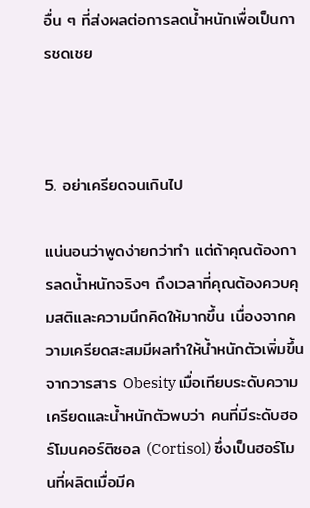อื่น ๆ ที่ส่งผลต่อการลดน้ำหนักเพื่อเป็นการชดเชย



5. อย่าเครียดจนเกินไป

แน่นอนว่าพูดง่ายกว่าทำ แต่ถ้าคุณต้องการลดน้ำหนักจริงๆ ถึงเวลาที่คุณต้องควบคุมสติและความนึกคิดให้มากขึ้น เนื่องจากความเครียดสะสมมีผลทำให้น้ำหนักตัวเพิ่มขึ้น จากวารสาร Obesity เมื่อเทียบระดับความเครียดและน้ำหนักตัวพบว่า คนที่มีระดับฮอร์โมนคอร์ติซอล (Cortisol) ซึ่งเป็นฮอร์โมนที่ผลิตเมื่อมีค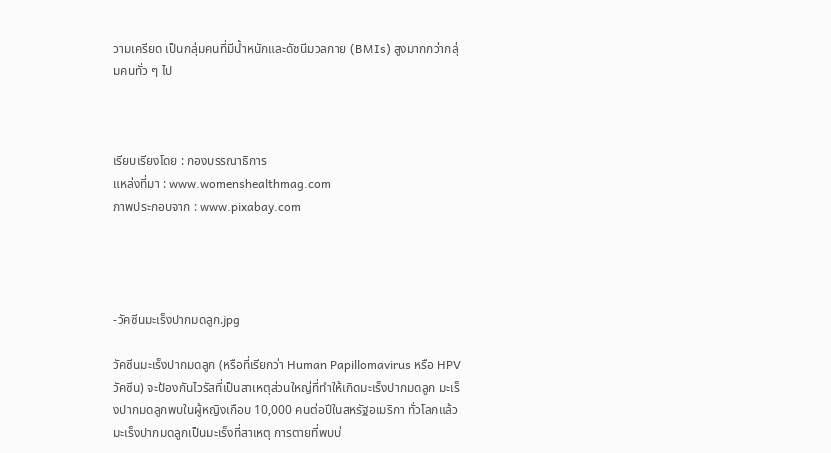วามเครียด เป็นกลุ่มคนที่มีน้ำหนักและดัชนีมวลกาย (BMIs) สูงมากกว่ากลุ่มคนทั่ว ๆ ไป



เรียบเรียงโดย : กองบรรณาธิการ
แหล่งที่มา : www.womenshealthmag.com
ภาพประกอบจาก : www.pixabay.com




-วัคซีนมะเร็งปากมดลูก.jpg

วัคซีนมะเร็งปากมดลูก (หรือที่เรียกว่า Human Papillomavirus หรือ HPV วัคซีน) จะป้องกันไวรัสที่เป็นสาเหตุส่วนใหญ่ที่ทำให้เกิดมะเร็งปากมดลูก มะเร็งปากมดลูกพบในผู้หญิงเกือบ 10,000 คนต่อปีในสหรัฐอเมริกา ทั่วโลกแล้วมะเร็งปากมดลูกเป็นมะเร็งที่สาเหตุ การตายที่พบบ่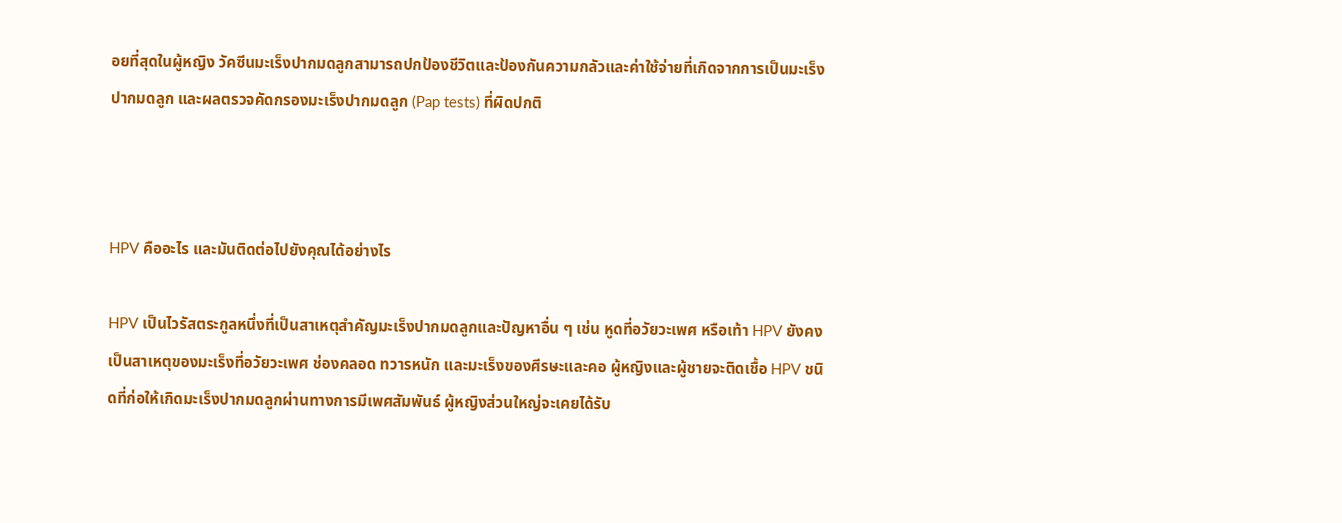อยที่สุดในผู้หญิง วัคซีนมะเร็งปากมดลูกสามารถปกป้องชีวิตและป้องกันความกลัวและค่าใช้จ่ายที่เกิดจากการเป็นมะเร็งปากมดลูก และผลตรวจคัดกรองมะเร็งปากมดลูก (Pap tests) ที่ผิดปกติ



HPV คืออะไร และมันติดต่อไปยังคุณได้อย่างไร

HPV เป็นไวรัสตระกูลหนึ่งที่เป็นสาเหตุสำคัญมะเร็งปากมดลูกและปัญหาอื่น ๆ เช่น หูดที่อวัยวะเพศ หรือเท้า HPV ยังคงเป็นสาเหตุของมะเร็งที่อวัยวะเพศ ช่องคลอด ทวารหนัก และมะเร็งของศีรษะและคอ ผู้หญิงและผู้ชายจะติดเชื้อ HPV ชนิดที่ก่อให้เกิดมะเร็งปากมดลูกผ่านทางการมีเพศสัมพันธ์ ผู้หญิงส่วนใหญ่จะเคยได้รับ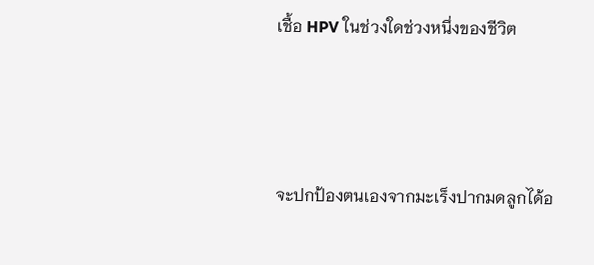เชื้อ HPV ในช่วงใดช่วงหนึ่งของชีวิต



จะปกป้องตนเองจากมะเร็งปากมดลูกได้อ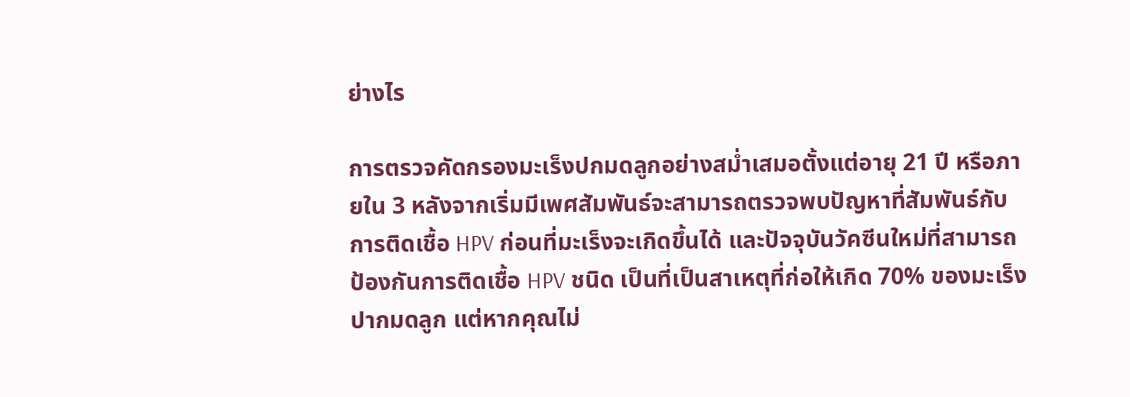ย่างไร

การตรวจคัดกรองมะเร็งปกมดลูกอย่างสม่ำเสมอตั้งแต่อายุ 21 ปี หรือภายใน 3 หลังจากเริ่มมีเพศสัมพันธ์จะสามารถตรวจพบปัญหาที่สัมพันธ์กับการติดเชื้อ HPV ก่อนที่มะเร็งจะเกิดขึ้นได้ และปัจจุบันวัคซีนใหม่ที่สามารถป้องกันการติดเชื้อ HPV ชนิด เป็นที่เป็นสาเหตุที่ก่อให้เกิด 70% ของมะเร็งปากมดลูก แต่หากคุณไม่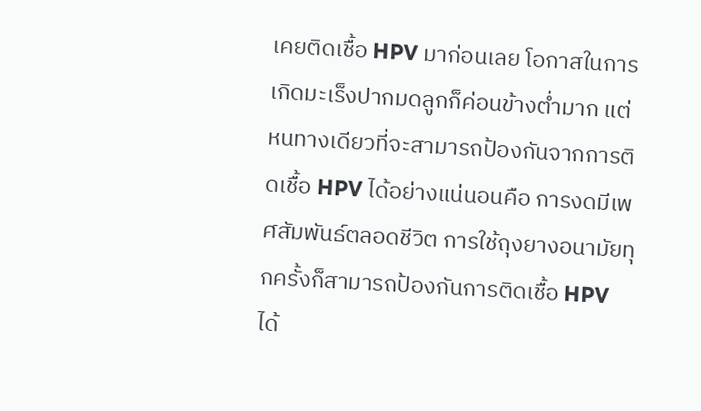เคยติดเชื้อ HPV มาก่อนเลย โอกาสในการเกิดมะเร็งปากมดลูกก็ค่อนข้างต่ำมาก แต่หนทางเดียวที่จะสามารถป้องกันจากการติดเชื้อ HPV ได้อย่างแน่นอนคือ การงดมีเพศสัมพันธ์ตลอดชีวิต การใช้ถุงยางอนามัยทุกครั้งก็สามารถป้องกันการติดเชื้อ HPV ได้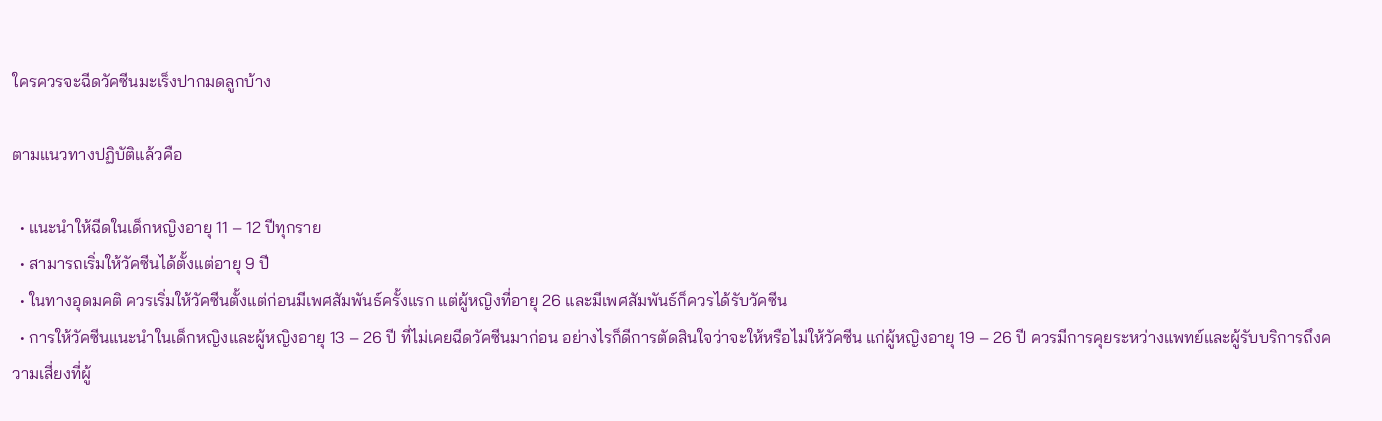ใครควรจะฉีดวัคซีนมะเร็งปากมดลูกบ้าง

ตามแนวทางปฏิบัติแล้วคือ

  • แนะนำให้ฉีดในเด็กหญิงอายุ 11 – 12 ปีทุกราย
  • สามารถเริ่มให้วัคซีนได้ตั้งแต่อายุ 9 ปี
  • ในทางอุดมคติ ควรเริ่มให้วัคซีนตั้งแต่ก่อนมีเพศสัมพันธ์ครั้งแรก แต่ผู้หญิงที่อายุ 26 และมีเพศสัมพันธ์ก็ควรได้รับวัคซีน
  • การให้วัคซีนแนะนำในเด็กหญิงและผู้หญิงอายุ 13 – 26 ปี ที่ไม่เคยฉีดวัคซีนมาก่อน อย่างไรก็ดีการตัดสินใจว่าจะให้หรือไม่ให้วัคซีน แก่ผู้หญิงอายุ 19 – 26 ปี ควรมีการคุยระหว่างแพทย์และผู้รับบริการถึงความเสี่ยงที่ผู้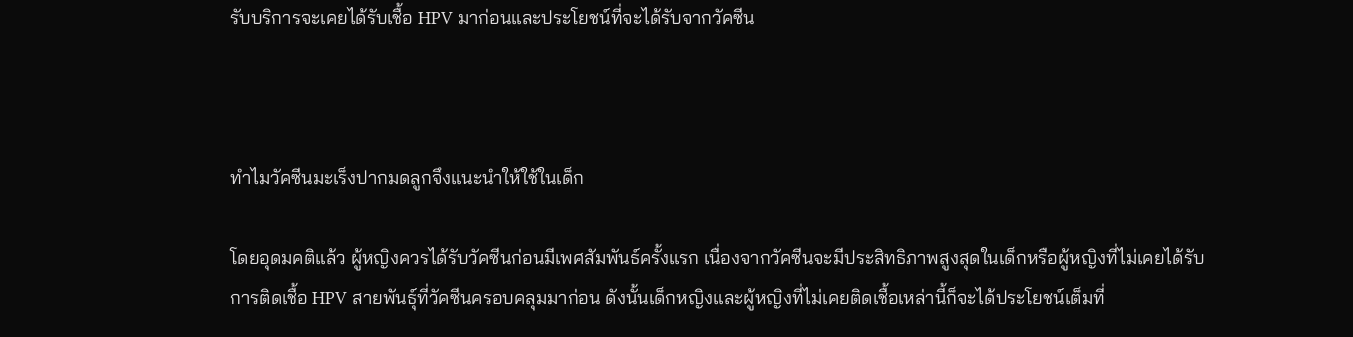รับบริการจะเคยได้รับเชื้อ HPV มาก่อนและประโยชน์ที่จะได้รับจากวัคซีน



ทำไมวัคซีนมะเร็งปากมดลูกจึงแนะนำให้ใช้ในเด็ก

โดยอุดมคติแล้ว ผู้หญิงควรได้รับวัคซีนก่อนมีเพศสัมพันธ์ครั้งแรก เนื่องจากวัคซีนจะมีประสิทธิภาพสูงสุดในเด็กหรือผู้หญิงที่ไม่เคยได้รับการติดเชื้อ HPV สายพันธุ์ที่วัคซีนครอบคลุมมาก่อน ดังนั้นเด็กหญิงและผู้หญิงที่ไม่เคยติดเชื้อเหล่านี้ก็จะได้ประโยชน์เต็มที่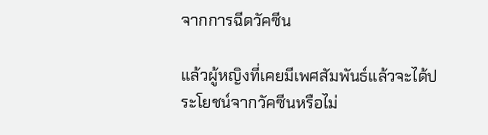จากการฉีดวัคซีน

แล้วผู้หญิงที่เคยมีเพศสัมพันธ์แล้วจะได้ประโยชน์จากวัคซีนหรือไม่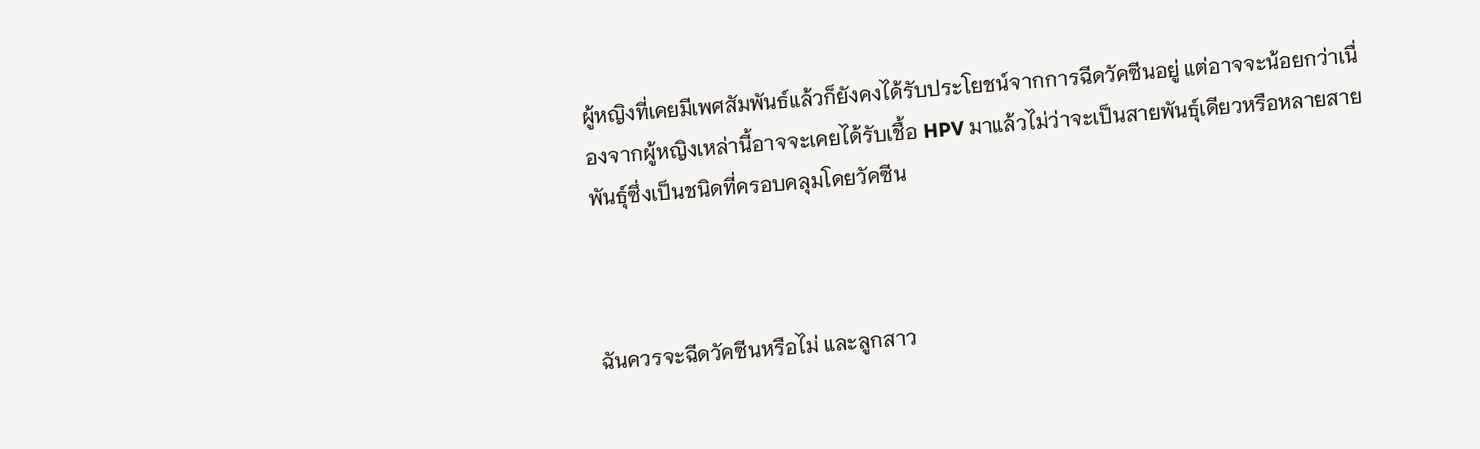ผู้หญิงที่เคยมีเพศสัมพันธ์แล้วก็ยังคงได้รับประโยชน์จากการฉีดวัคซีนอยู่ แต่อาจจะน้อยกว่าเนื่องจากผู้หญิงเหล่านี้อาจจะเคยได้รับเชื้อ HPV มาแล้วไม่ว่าจะเป็นสายพันธุ์เดียวหรือหลายสายพันธุ์ซึ่งเป็นชนิดที่ครอบคลุมโดยวัคซีน



ฉันควรจะฉีดวัคซีนหรือไม่ และลูกสาว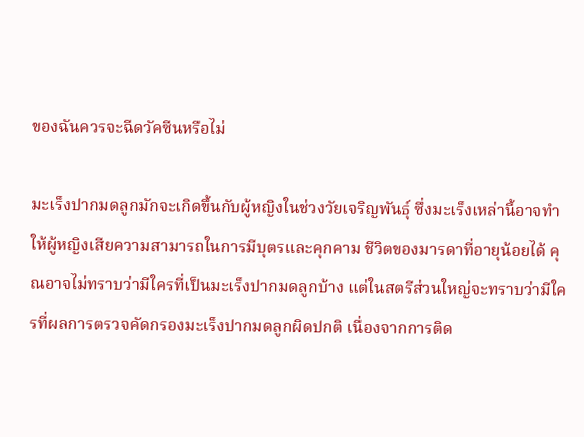ของฉันควรจะฉีดวัคซีนหรือไม่

มะเร็งปากมดลูกมักจะเกิดขึ้นกับผู้หญิงในช่วงวัยเจริญพันธุ์ ซึ่งมะเร็งเหล่านี้อาจทำให้ผู้หญิงเสียความสามารถในการมีบุตรและคุกคาม ชีวิตของมารดาที่อายุน้อยได้ คุณอาจไม่ทราบว่ามีใครที่เป็นมะเร็งปากมดลูกบ้าง แต่ในสตรีส่วนใหญ่จะทราบว่ามีใครที่ผลการตรวจคัดกรองมะเร็งปากมดลูกผิดปกติ เนื่องจากการติด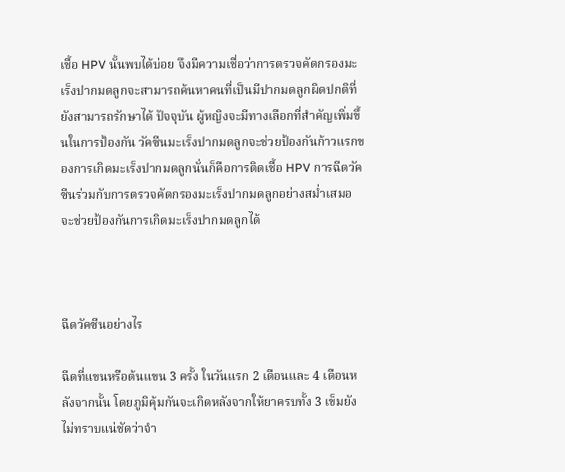เชื้อ HPV นั้นพบได้บ่อย จึงมีความเชื่อว่าการตรวจคัดกรองมะเร็งปากมดลูกจะสามารถค้นหาคนที่เป็นมีปากมดลูกผิดปกติที่ยังสามารถรักษาได้ ปัจจุบัน ผู้หญิงจะมีทางเลือกที่สำคัญเพิ่มขึ้นในการป้องกัน วัคซีนมะเร็งปากมดลูกจะช่วยป้องกันก้าวแรกของการเกิดมะเร็งปากมดลูกนั่นก็คือการติดเชื้อ HPV การฉีดวัคซีนร่วมกับการตรวจคัดกรองมะเร็งปากมดลูกอย่างสม่ำเสมอ จะช่วยป้องกันการเกิดมะเร็งปากมดลูกได้



ฉีดวัคซีนอย่างไร

ฉีดที่แขนหรือต้นแขน 3 ครั้ง ในวันแรก 2 เดือนและ 4 เดือนหลังจากนั้น โดยภูมิคุ้มกันจะเกิดหลังจากให้ยาครบทั้ง 3 เข็มยังไม่ทราบแน่ชัดว่าจำ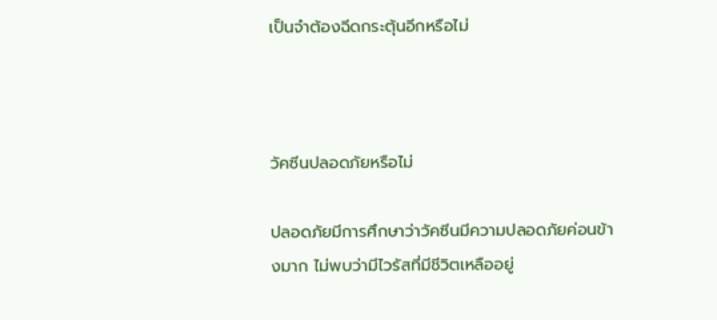เป็นจำต้องฉีดกระตุ้นอีกหรือไม่



วัคซีนปลอดภัยหรือไม่

ปลอดภัยมีการศึกษาว่าวัคซีนมีความปลอดภัยค่อนข้างมาก ไม่พบว่ามีไวรัสที่มีชีวิตเหลืออยู่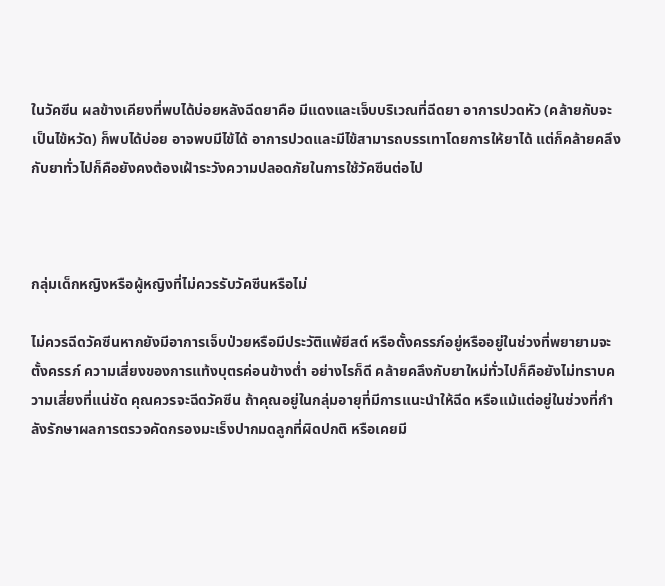ในวัคซีน ผลข้างเคียงที่พบได้บ่อยหลังฉีดยาคือ มีแดงและเจ็บบริเวณที่ฉีดยา อาการปวดหัว (คล้ายกับจะเป็นไข้หวัด) ก็พบได้บ่อย อาจพบมีไข้ได้ อาการปวดและมีไข้สามารถบรรเทาโดยการให้ยาได้ แต่ก็คล้ายคลึงกับยาทั่วไปก็คือยังคงต้องเฝ้าระวังความปลอดภัยในการใช้วัคซีนต่อไป



กลุ่มเด็กหญิงหรือผู้หญิงที่ไม่ควรรับวัคซีนหรือไม่

ไม่ควรฉีดวัคซีนหากยังมีอาการเจ็บป่วยหรือมีประวัติแพ้ยีสต์ หรือตั้งครรภ์อยู่หรืออยู่ในช่วงที่พยายามจะตั้งครรภ์ ความเสี่ยงของการแท้งบุตรค่อนข้างต่ำ อย่างไรก็ดี คล้ายคลึงกับยาใหม่ทั่วไปก็คือยังไม่ทราบความเสี่ยงที่แน่ชัด คุณควรจะฉีดวัคซีน ถ้าคุณอยู่ในกลุ่มอายุที่มีการแนะนำให้ฉีด หรือแม้แต่อยู่ในช่วงที่กำลังรักษาผลการตรวจคัดกรองมะเร็งปากมดลูกที่ผิดปกติ หรือเคยมี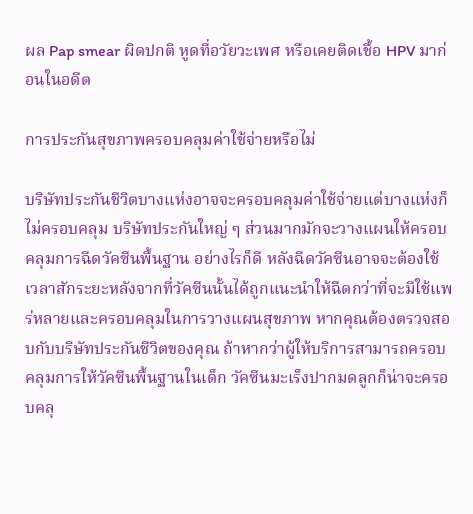ผล Pap smear ผิดปกติ หูดที่อวัยวะเพศ หรือเคยติดเชื้อ HPV มาก่อนในอดีต

การประกันสุขภาพครอบคลุมค่าใช้จ่ายหรือไม่

บริษัทประกันชีวิตบางแห่งอาจจะครอบคลุมค่าใช้จ่ายแต่บางแห่งก็ไม่ครอบคลุม บริษัทประกันใหญ่ ๆ ส่วนมากมักจะวางแผนให้ครอบคลุมการฉีดวัคซีนพื้นฐาน อย่างไรก็ดี หลังฉีดวัคซีนอาจจะต้องใช้เวลาสักระยะหลังจากที่วัคซีนนั้นได้ถูกแนะนำให้ฉีดกว่าที่จะมีใช้แพร่หลายและครอบคลุมในการวางแผนสุขภาพ หากคุณต้องตรวจสอบกับบริษัทประกันชีวิตของคุณ ถ้าหากว่าผู้ให้บริการสามารถครอบคลุมการให้วัคซีนพื้นฐานในเด็ก วัคซีนมะเร็งปากมดลูกก็น่าจะครอบคลุ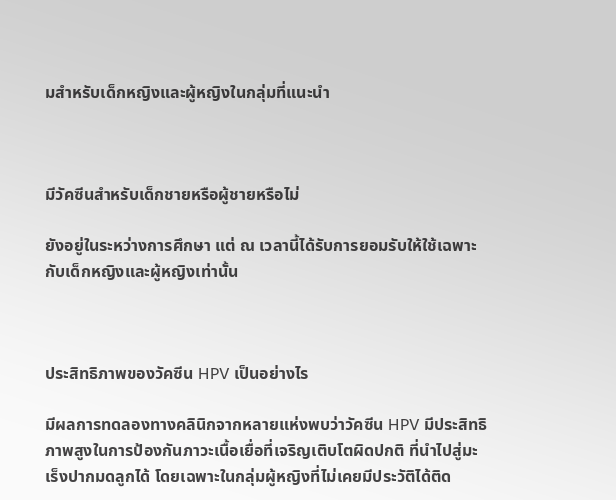มสำหรับเด็กหญิงและผู้หญิงในกลุ่มที่แนะนำ



มีวัคซีนสำหรับเด็กชายหรือผู้ชายหรือไม่

ยังอยู่ในระหว่างการศึกษา แต่ ณ เวลานี้ได้รับการยอมรับให้ใช้เฉพาะกับเด็กหญิงและผู้หญิงเท่านั้น



ประสิทธิภาพของวัคซีน HPV เป็นอย่างไร

มีผลการทดลองทางคลินิกจากหลายแห่งพบว่าวัคซีน HPV มีประสิทธิภาพสูงในการป้องกันภาวะเนื้อเยื่อที่เจริญเติบโตผิดปกติ ที่นำไปสู่มะเร็งปากมดลูกได้ โดยเฉพาะในกลุ่มผู้หญิงที่ไม่เคยมีประวัติได้ติด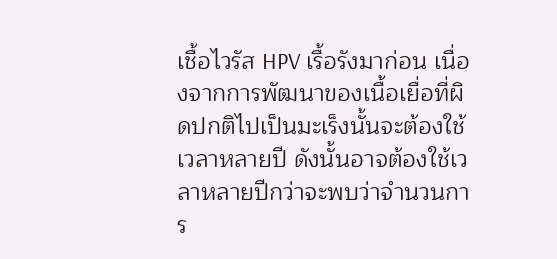เชื้อไวรัส HPV เรื้อรังมาก่อน เนื่องจากการพัฒนาของเนื้อเยื่อที่ผิดปกติไปเป็นมะเร็งนั้นจะต้องใช้เวลาหลายปี ดังนั้นอาจต้องใช้เวลาหลายปีกว่าจะพบว่าจำนวนการ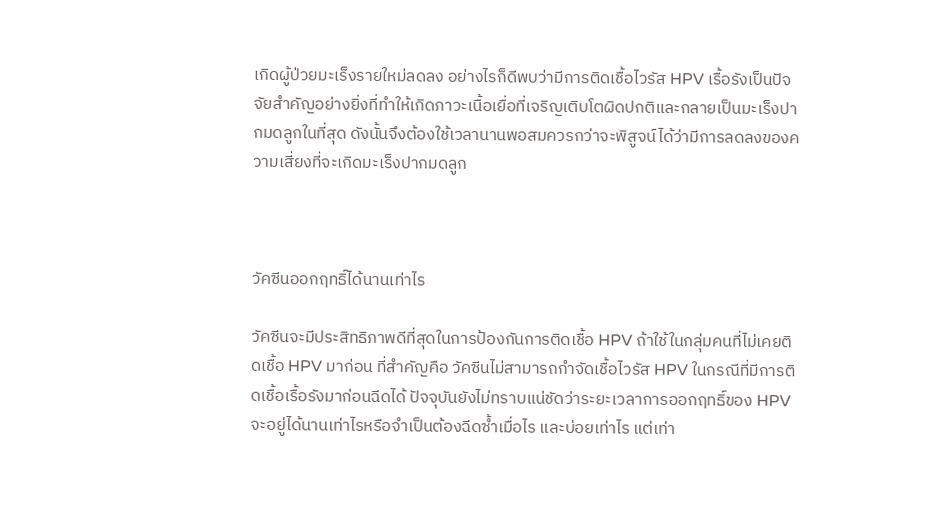เกิดผู้ป่วยมะเร็งรายใหม่ลดลง อย่างไรก็ดีพบว่ามีการติดเชื้อไวรัส HPV เรื้อรังเป็นปัจจัยสำคัญอย่างยิ่งที่ทำให้เกิดภาวะเนื้อเยื่อที่เจริญเติบโตผิดปกติและกลายเป็นมะเร็งปากมดลูกในที่สุด ดังนั้นจึงต้องใช้เวลานานพอสมควรกว่าจะพิสูจน์ได้ว่ามีการลดลงของความเสี่ยงที่จะเกิดมะเร็งปากมดลูก



วัคซีนออกฤทธิ์ได้นานเท่าไร

วัคซีนจะมีประสิทธิภาพดีที่สุดในการป้องกันการติดเชื้อ HPV ถ้าใช้ในกลุ่มคนที่ไม่เคยติดเชื้อ HPV มาก่อน ที่สำคัญคือ วัคซีนไม่สามารถกำจัดเชื้อไวรัส HPV ในกรณีที่มีการติดเชื้อเรื้อรังมาก่อนฉีดได้ ปัจจุบันยังไม่ทราบแน่ชัดว่าระยะเวลาการออกฤทธิ์ของ HPV จะอยู่ได้นานเท่าไรหรือจำเป็นต้องฉีดซ้ำเมื่อไร และบ่อยเท่าไร แต่เท่า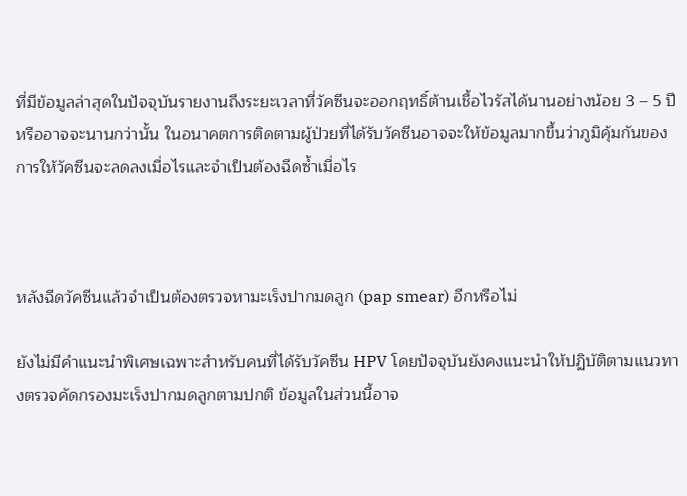ที่มีข้อมูลล่าสุดในปัจจุบันรายงานถึงระยะเวลาที่วัคซีนจะออกฤทธิ์ต้านเชื้อไวรัสได้นานอย่างน้อย 3 – 5 ปี หรืออาจจะนานกว่านั้น ในอนาคตการติดตามผู้ป่วยที่ได้รับวัคซีนอาจจะให้ข้อมูลมากขึ้นว่าภูมิคุ้มกันของการให้วัคซีนจะลดลงเมื่อไรและจำเป็นต้องฉีดซ้ำเมื่อไร



หลังฉีดวัคซีนแล้วจำเป็นต้องตรวจหามะเร็งปากมดลูก (pap smear) อีกหรือไม่

ยังไม่มีคำแนะนำพิเศษเฉพาะสำหรับคนที่ได้รับวัคซีน HPV โดยปัจจุบันยังคงแนะนำให้ปฏิบัติตามแนวทางตรวจคัดกรองมะเร็งปากมดลูกตามปกติ ข้อมูลในส่วนนี้อาจ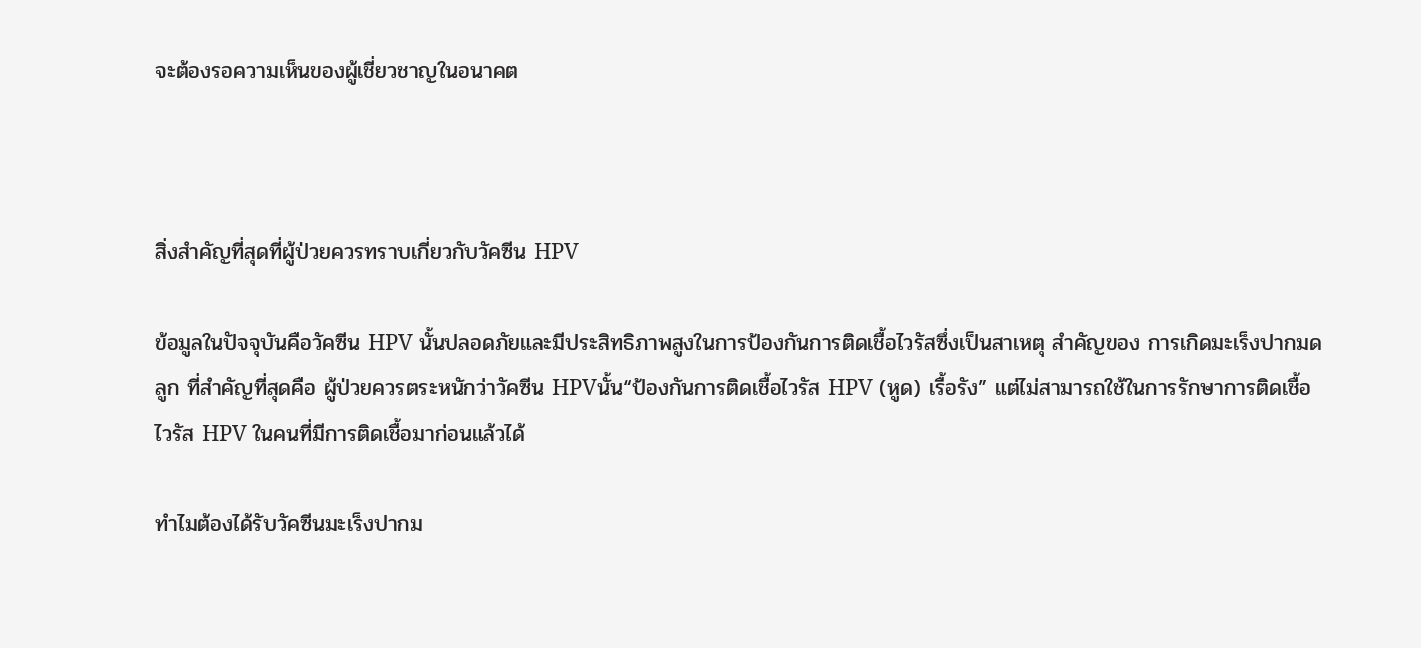จะต้องรอความเห็นของผู้เชี่ยวชาญในอนาคต



สิ่งสำคัญที่สุดที่ผู้ป่วยควรทราบเกี่ยวกับวัคซีน HPV

ข้อมูลในปัจจุบันคือวัคซีน HPV นั้นปลอดภัยและมีประสิทธิภาพสูงในการป้องกันการติดเชื้อไวรัสซึ่งเป็นสาเหตุ สำคัญของ การเกิดมะเร็งปากมดลูก ที่สำคัญที่สุดคือ ผู้ป่วยควรตระหนักว่าวัคซีน HPVนั้น“ป้องกันการติดเชื้อไวรัส HPV (หูด) เรื้อรัง” แต่ไม่สามารถใช้ในการรักษาการติดเชื้อไวรัส HPV ในคนที่มีการติดเชื้อมาก่อนแล้วได้

ทำไมต้องได้รับวัคซีนมะเร็งปากม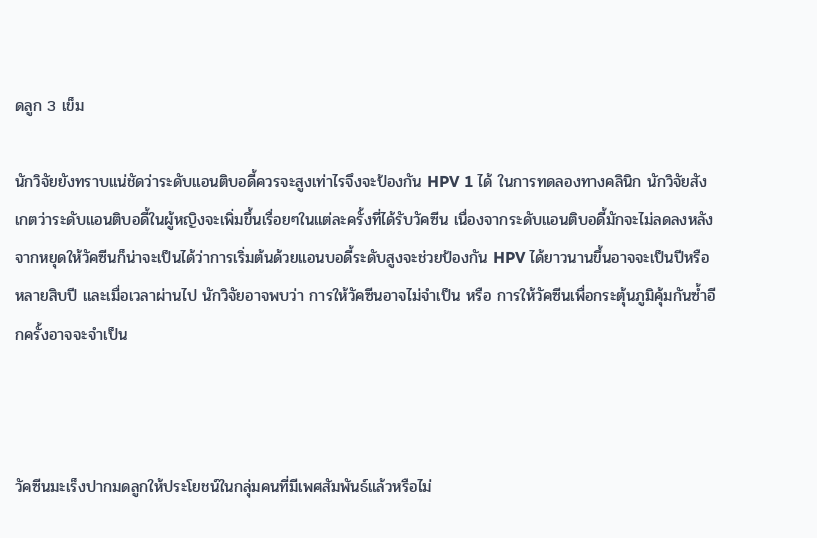ดลูก 3 เข็ม

นักวิจัยยังทราบแน่ชัดว่าระดับแอนติบอดี้ควรจะสูงเท่าไรจึงจะป้องกัน HPV 1 ได้ ในการทดลองทางคลินิก นักวิจัยสังเกตว่าระดับแอนติบอดี้ในผู้หญิงจะเพิ่มขึ้นเรื่อยๆในแต่ละครั้งที่ได้รับวัคซีน เนื่องจากระดับแอนติบอดี้มักจะไม่ลดลงหลังจากหยุดให้วัคซีนก็น่าจะเป็นได้ว่าการเริ่มต้นด้วยแอนบอดี้ระดับสูงจะช่วยป้องกัน HPV ได้ยาวนานขึ้นอาจจะเป็นปีหรือหลายสิบปี และเมื่อเวลาผ่านไป นักวิจัยอาจพบว่า การให้วัคซีนอาจไม่จำเป็น หรือ การให้วัคซีนเพื่อกระตุ้นภูมิคุ้มกันซ้ำอีกครั้งอาจจะจำเป็น



วัคซีนมะเร็งปากมดลูกให้ประโยชน์ในกลุ่มคนที่มีเพศสัมพันธ์แล้วหรือไม่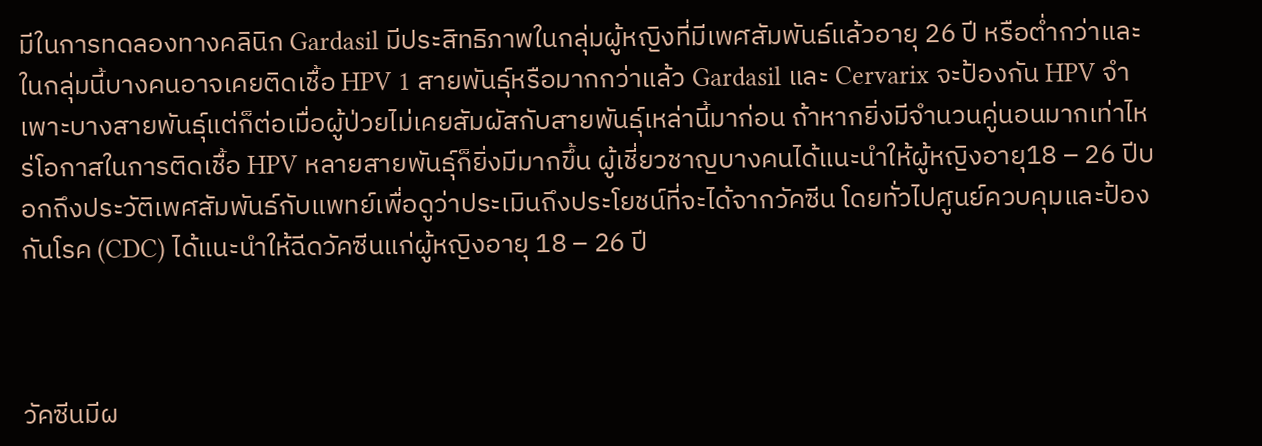มีในการทดลองทางคลินิก Gardasil มีประสิทธิภาพในกลุ่มผู้หญิงที่มีเพศสัมพันธ์แล้วอายุ 26 ปี หรือต่ำกว่าและในกลุ่มนี้บางคนอาจเคยติดเชื้อ HPV 1 สายพันธุ์หรือมากกว่าแล้ว Gardasil และ Cervarix จะป้องกัน HPV จำเพาะบางสายพันธุ์แต่ก็ต่อเมื่อผู้ป่วยไม่เคยสัมผัสกับสายพันธุ์เหล่านี้มาก่อน ถ้าหากยิ่งมีจำนวนคู่นอนมากเท่าไหร่โอกาสในการติดเชื้อ HPV หลายสายพันธุ์ก็ยิ่งมีมากขึ้น ผู้เชี่ยวชาญบางคนได้แนะนำให้ผู้หญิงอายุ18 – 26 ปีบอกถึงประวัติเพศสัมพันธ์กับแพทย์เพื่อดูว่าประเมินถึงประโยชน์ที่จะได้จากวัคซีน โดยทั่วไปศูนย์ควบคุมและป้องกันโรค (CDC) ได้แนะนำให้ฉีดวัคซีนแก่ผู้หญิงอายุ 18 – 26 ปี



วัคซีนมีผ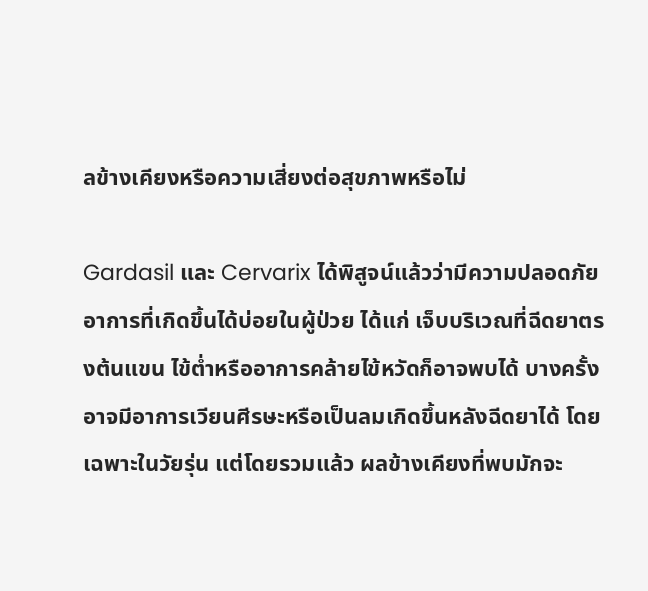ลข้างเคียงหรือความเสี่ยงต่อสุขภาพหรือไม่

Gardasil และ Cervarix ได้พิสูจน์แล้วว่ามีความปลอดภัย อาการที่เกิดขึ้นได้บ่อยในผู้ป่วย ได้แก่ เจ็บบริเวณที่ฉีดยาตรงต้นแขน ไข้ต่ำหรืออาการคล้ายไข้หวัดก็อาจพบได้ บางครั้งอาจมีอาการเวียนศีรษะหรือเป็นลมเกิดขึ้นหลังฉีดยาได้ โดยเฉพาะในวัยรุ่น แต่โดยรวมแล้ว ผลข้างเคียงที่พบมักจะ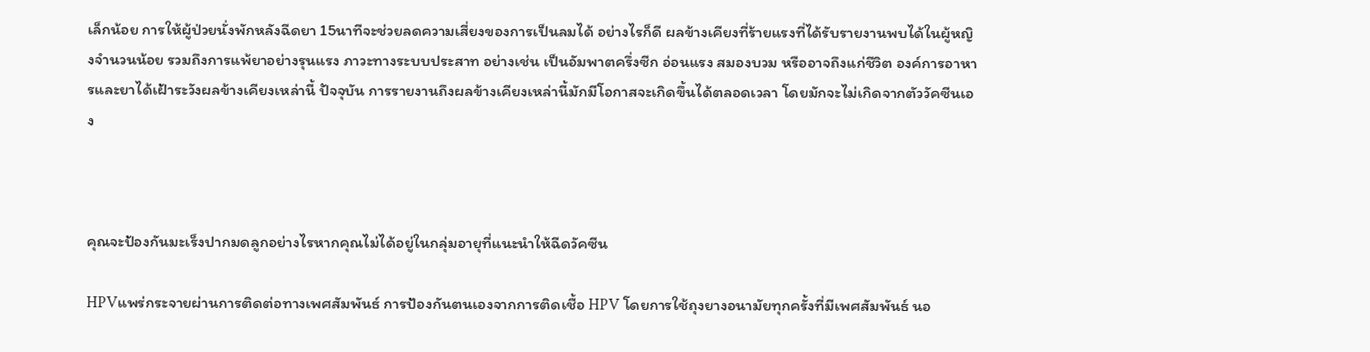เล็กน้อย การให้ผู้ป่วยนั่งพักหลังฉีดยา 15นาทีจะช่วยลดความเสี่ยงของการเป็นลมได้ อย่างไรก็ดี ผลข้างเคียงที่ร้ายแรงที่ได้รับรายงานพบได้ในผู้หญิงจำนวนน้อย รวมถึงการแพ้ยาอย่างรุนแรง ภาวะทางระบบประสาท อย่างเช่น เป็นอัมพาตครึ่งซีก อ่อนแรง สมองบวม หรืออาจถึงแก่ชีวิต องค์การอาหารและยาได้เฝ้าระวังผลข้างเคียงเหล่านี้ ปัจจุบัน การรายงานถึงผลข้างเคียงเหล่านี้มักมีโอกาสจะเกิดขึ้นได้ตลอดเวลา โดยมักจะไม่เกิดจากตัววัคซีนเอง



คุณจะป้องกันมะเร็งปากมดลูกอย่างไรหากคุณไม่ได้อยู่ในกลุ่มอายุที่แนะนำให้ฉีดวัคซีน

HPVแพร่กระจายผ่านการติดต่อทางเพศสัมพันธ์ การป้องกันตนเองจากการติดเชื้อ HPV โดยการใช้ถุงยางอนามัยทุกครั้งที่มีเพศสัมพันธ์ นอ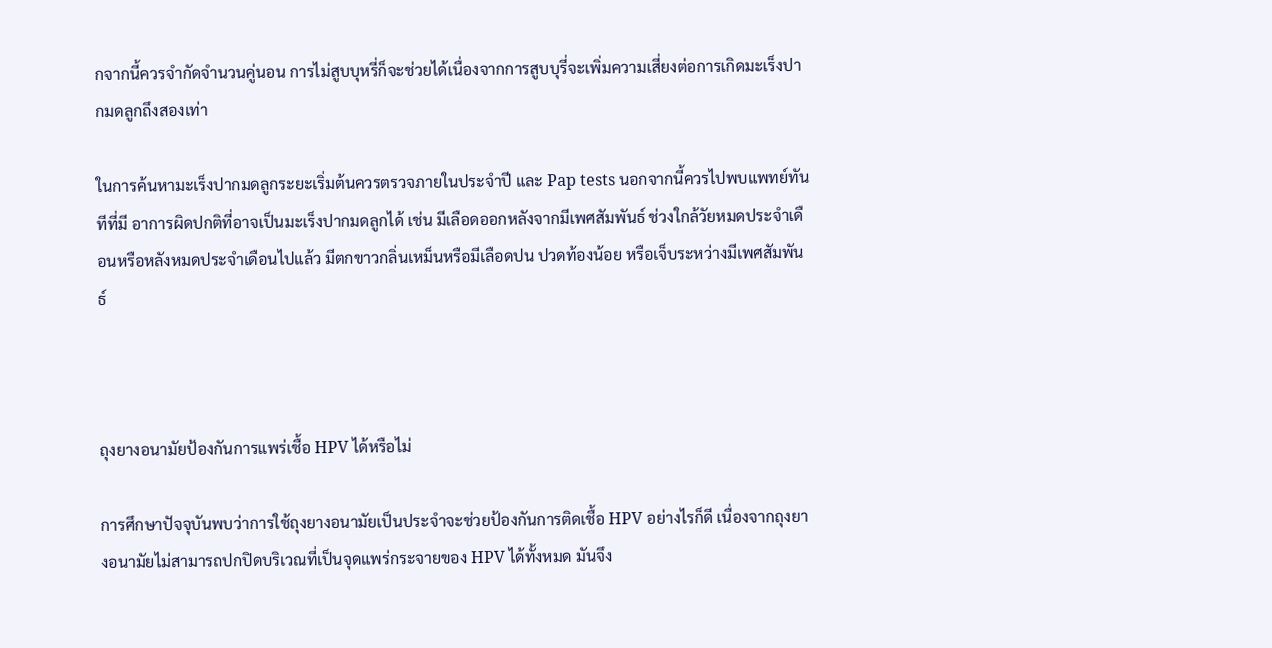กจากนี้ควรจำกัดจำนวนคู่นอน การไม่สูบบุหรี่ก็จะช่วยได้เนื่องจากการสูบบุรี่จะเพิ่มความเสี่ยงต่อการเกิดมะเร็งปากมดลูกถึงสองเท่า

ในการค้นหามะเร็งปากมดลูกระยะเริ่มต้นควรตรวจภายในประจำปี และ Pap tests นอกจากนี้ควรไปพบแพทย์ทันทีที่มี อาการผิดปกติที่อาจเป็นมะเร็งปากมดลูกได้ เช่น มีเลือดออกหลังจากมีเพศสัมพันธ์ ช่วงใกล้วัยหมดประจำเดือนหรือหลังหมดประจำเดือนไปแล้ว มีตกขาวกลิ่นเหม็นหรือมีเลือดปน ปวดท้องน้อย หรือเจ็บระหว่างมีเพศสัมพันธ์



ถุงยางอนามัยป้องกันการแพร่เชื้อ HPV ได้หรือไม่

การศึกษาปัจจุบันพบว่าการใช้ถุงยางอนามัยเป็นประจำจะช่วยป้องกันการติดเชื้อ HPV อย่างไรก็ดี เนื่องจากถุงยางอนามัยไม่สามารถปกปิดบริเวณที่เป็นจุดแพร่กระจายของ HPV ได้ทั้งหมด มันจึง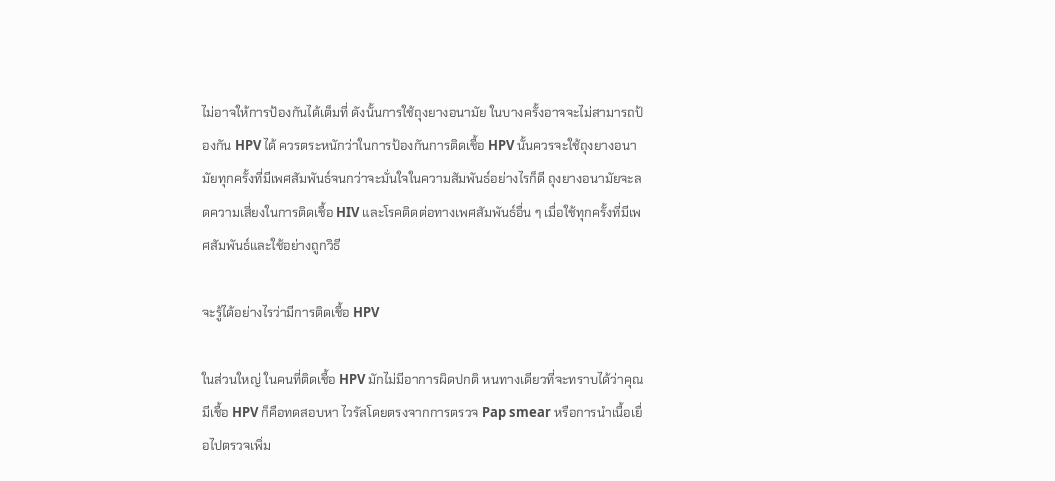ไม่อาจให้การป้องกันได้เต็มที่ ดังนั้นการใช้ถุงยางอนามัย ในบางครั้งอาจจะไม่สามารถป้องกัน HPV ได้ ควรตระหนักว่าในการป้องกันการติดเชื้อ HPV นั้นควรจะใช้ถุงยางอนามัยทุกครั้งที่มีเพศสัมพันธ์จนกว่าจะมั่นใจในความสัมพันธ์อย่างไรก็ดี ถุงยางอนามัยจะลดความเสี่ยงในการติดเชื้อ HIV และโรคติดต่อทางเพศสัมพันธ์อื่น ๆ เมื่อใช้ทุกครั้งที่มีเพศสัมพันธ์และใช้อย่างถูกวิธี

จะรู้ได้อย่างไรว่ามีการติดเชื้อ HPV

ในส่วนใหญ่ ในคนที่ติดเชื้อ HPV มักไม่มีอาการผิดปกติ หนทางเดียวที่จะทราบได้ว่าคุณมีเชื้อ HPV ก็คือทดสอบหา ไวรัสโดยตรงจากการตรวจ Pap smear หรือการนำเนื้อเยื่อไปตรวจเพิ่ม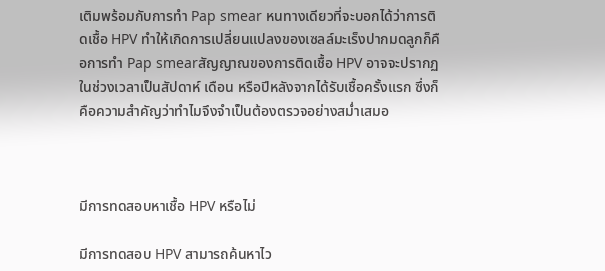เติมพร้อมกับการทำ Pap smear หนทางเดียวที่จะบอกได้ว่าการติดเชื้อ HPV ทำให้เกิดการเปลี่ยนแปลงของเซลล์มะเร็งปากมดลูกก็คือการทำ Pap smearสัญญาณของการติดเชื้อ HPV อาจจะปรากฏในช่วงเวลาเป็นสัปดาห์ เดือน หรือปีหลังจากได้รับเชื้อครั้งแรก ซึ่งก็คือความสำคัญว่าทำไมจึงจำเป็นต้องตรวจอย่างสม่ำเสมอ



มีการทดสอบหาเชื้อ HPV หรือไม่

มีการทดสอบ HPV สามารถค้นหาไว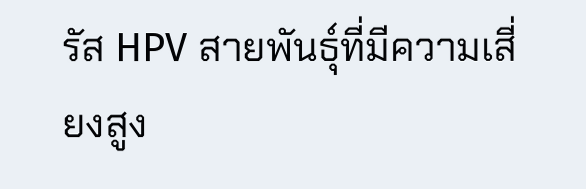รัส HPV สายพันธุ์ที่มีความเสี่ยงสูง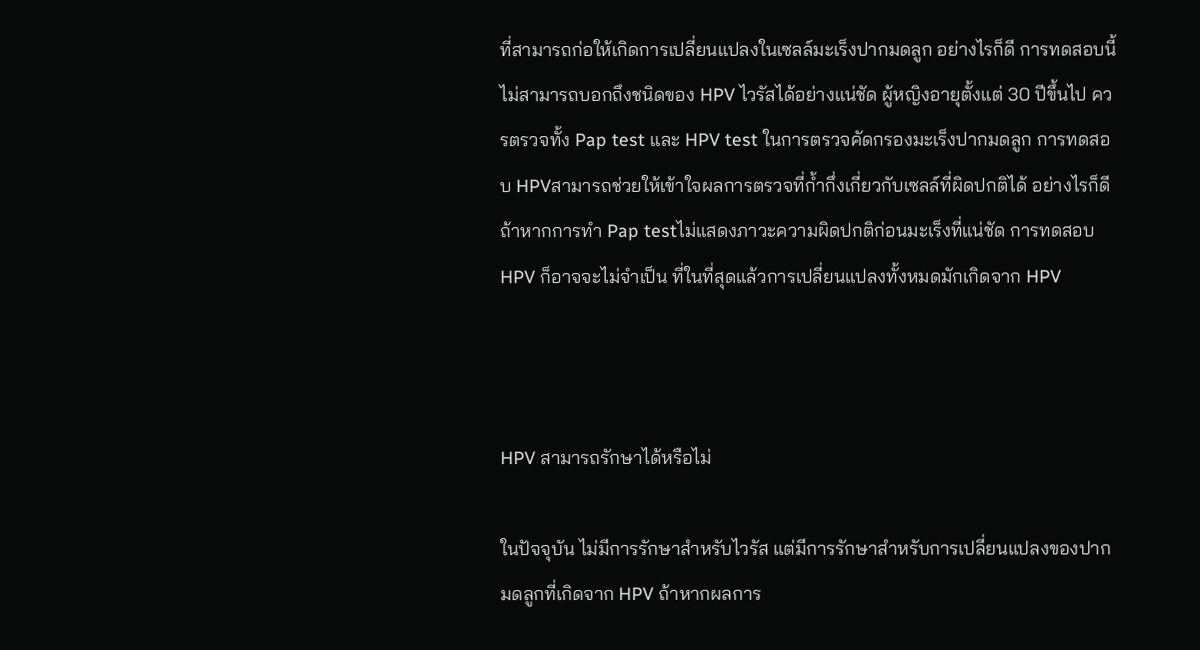ที่สามารถก่อให้เกิดการเปลี่ยนแปลงในเซลล์มะเร็งปากมดลูก อย่างไรก็ดี การทดสอบนี้ไม่สามารถบอกถึงชนิดของ HPV ไวรัสได้อย่างแน่ชัด ผู้หญิงอายุตั้งแต่ 30 ปีขึ้นไป ควรตรวจทั้ง Pap test และ HPV test ในการตรวจคัดกรองมะเร็งปากมดลูก การทดสอบ HPVสามารถช่วยให้เข้าใจผลการตรวจที่ก้ำกึ่งเกี่ยวกับเซลล์ที่ผิดปกติได้ อย่างไรก็ดีถ้าหากการทำ Pap testไม่แสดงภาวะความผิดปกติก่อนมะเร็งที่แน่ชัด การทดสอบ HPV ก็อาจจะไม่จำเป็น ที่ในที่สุดแล้วการเปลี่ยนแปลงทั้งหมดมักเกิดจาก HPV



HPV สามารถรักษาได้หรือไม่

ในปัจจุบัน ไม่มีการรักษาสำหรับไวรัส แต่มีการรักษาสำหรับการเปลี่ยนแปลงของปากมดลูกที่เกิดจาก HPV ถ้าหากผลการ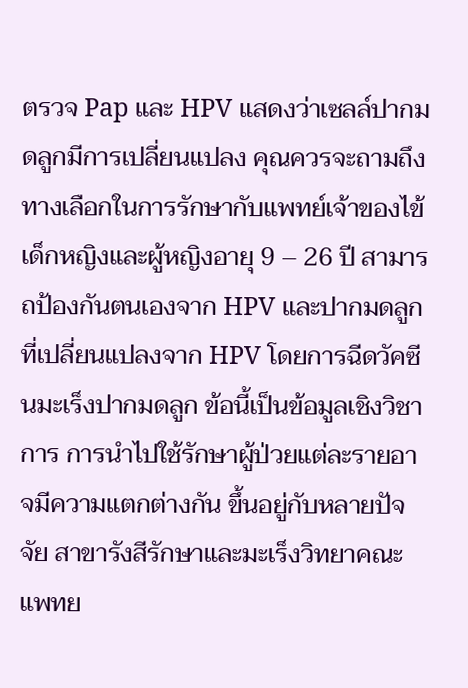ตรวจ Pap และ HPV แสดงว่าเซลล์ปากมดลูกมีการเปลี่ยนแปลง คุณควรจะถามถึงทางเลือกในการรักษากับแพทย์เจ้าของไข้ เด็กหญิงและผู้หญิงอายุ 9 – 26 ปี สามารถป้องกันตนเองจาก HPV และปากมดลูกที่เปลี่ยนแปลงจาก HPV โดยการฉีดวัคซีนมะเร็งปากมดลูก ข้อนี้เป็นข้อมูลเชิงวิชาการ การนำไปใช้รักษาผู้ป่วยแต่ละรายอาจมีความแตกต่างกัน ขึ้นอยู่กับหลายปัจจัย สาขารังสีรักษาและมะเร็งวิทยาคณะแพทย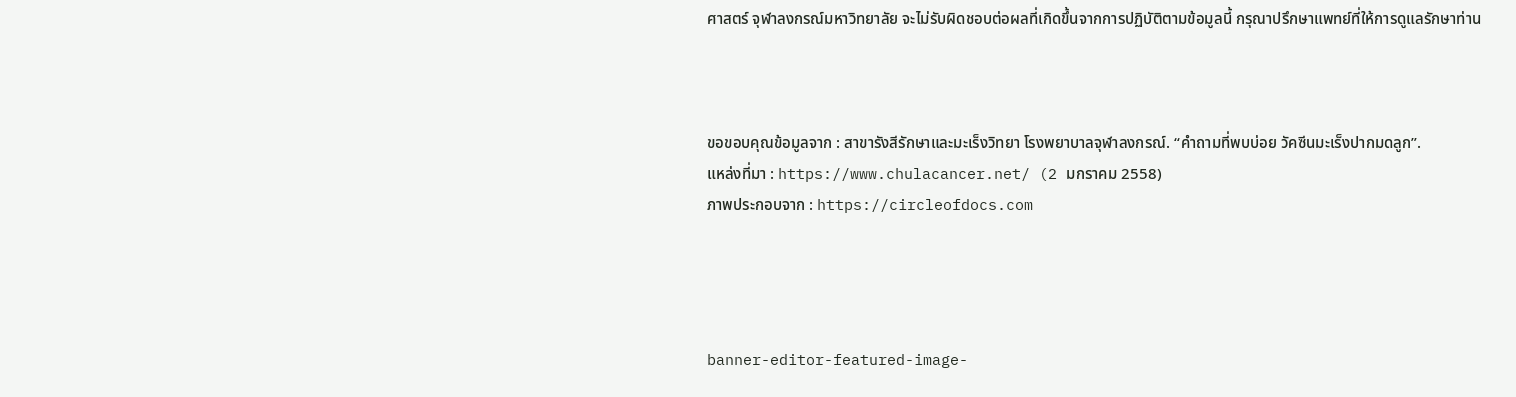ศาสตร์ จุฬาลงกรณ์มหาวิทยาลัย จะไม่รับผิดชอบต่อผลที่เกิดขึ้นจากการปฏิบัติตามข้อมูลนี้ กรุณาปรึกษาแพทย์ที่ให้การดูแลรักษาท่าน



ขอขอบคุณข้อมูลจาก : สาขารังสีรักษาและมะเร็งวิทยา โรงพยาบาลจุฬาลงกรณ์. “คำถามที่พบบ่อย วัคซีนมะเร็งปากมดลูก”.
แหล่งที่มา : https://www.chulacancer.net/ (2 มกราคม 2558)
ภาพประกอบจาก : https://circleofdocs.com




banner-editor-featured-image-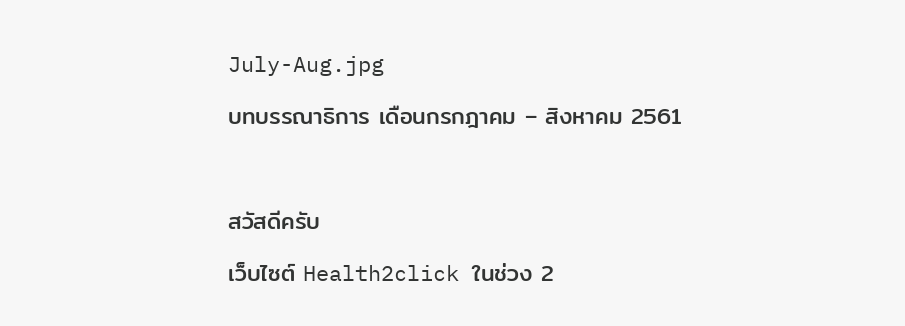July-Aug.jpg

บทบรรณาธิการ เดือนกรกฎาคม – สิงหาคม 2561



สวัสดีครับ

เว็บไซต์ Health2click ในช่วง 2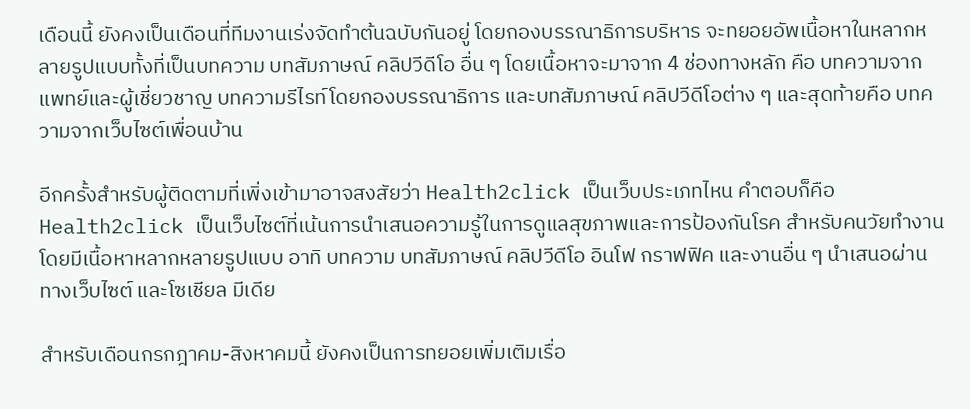เดือนนี้ ยังคงเป็นเดือนที่ทีมงานเร่งจัดทำต้นฉบับกันอยู่ โดยกองบรรณาธิการบริหาร จะทยอยอัพเนื้อหาในหลากหลายรูปแบบทั้งที่เป็นบทความ บทสัมภาษณ์ คลิปวีดีโอ อื่น ๆ โดยเนื้อหาจะมาจาก 4 ช่องทางหลัก คือ บทความจากแพทย์และผู้เชี่ยวชาญ บทความรีไรท์โดยกองบรรณาธิการ และบทสัมภาษณ์ คลิปวีดีโอต่าง ๆ และสุดท้ายคือ บทความจากเว็บไซต์เพื่อนบ้าน

อีกครั้งสำหรับผู้ติดตามที่เพิ่งเข้ามาอาจสงสัยว่า Health2click เป็นเว็บประเภทไหน คำตอบก็คือ Health2click เป็นเว็บไซต์ที่เน้นการนำเสนอความรู้ในการดูแลสุขภาพและการป้องกันโรค สำหรับคนวัยทำงาน โดยมีเนื้อหาหลากหลายรูปแบบ อาทิ บทความ บทสัมภาษณ์ คลิปวีดีโอ อินโฟ กราฟฟิค และงานอื่น ๆ นำเสนอผ่านทางเว็บไซต์ และโซเชียล มีเดีย

สำหรับเดือนกรกฎาคม-สิงหาคมนี้ ยังคงเป็นการทยอยเพิ่มเติมเรื่อ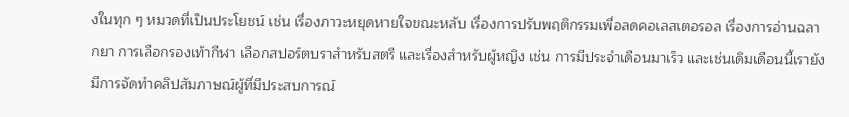งในทุก ๆ หมวดที่เป็นประโยชน์ เช่น เรื่องภาวะหยุดหายใจขณะหลับ เรื่องการปรับพฤติกรรมเพื่อลดคอเลสเตอรอล เรื่องการอ่านฉลากยา การเลือกรองเท้ากีฬา เลือกสปอร์ตบราสำหรับสตรี และเรื่องสำหรับผู้หญิง เช่น การมีประจำเดือนมาเร็ว และเช่นเดิมเดือนนี้เรายังมีการจัดทำคลิปสัมภาษณ์ผู้ที่มีประสบการณ์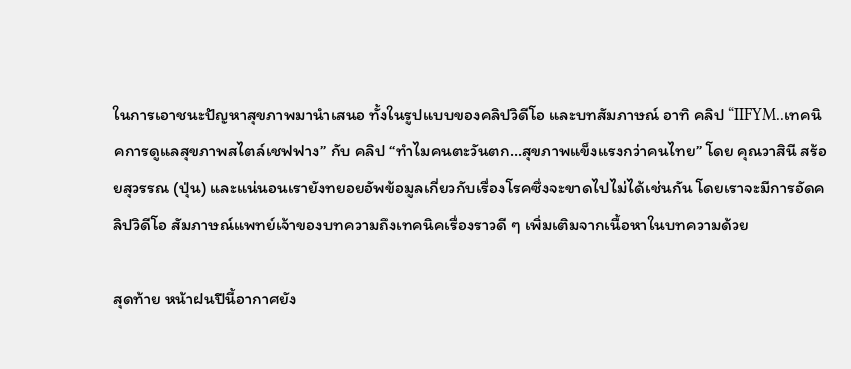ในการเอาชนะปัญหาสุขภาพมานำเสนอ ทั้งในรูปแบบของคลิปวิดีโอ และบทสัมภาษณ์ อาทิ คลิป “IIFYM..เทคนิคการดูแลสุขภาพสไตล์เชฟฟาง” กับ คลิป “ทำไมคนตะวันตก…สุขภาพแข็งแรงกว่าคนไทย” โดย คุณวาสินี สร้อยสุวรรณ (ปุ่น) และแน่นอนเรายังทยอยอัพข้อมูลเกี่ยวกับเรื่องโรคซึ่งจะขาดไปไม่ได้เช่นกัน โดยเราจะมีการอัดคลิปวิดีโอ สัมภาษณ์แพทย์เจ้าของบทความถึงเทคนิคเรื่องราวดี ๆ เพิ่มเติมจากเนื้อหาในบทความด้วย

สุดท้าย หน้าฝนปีนี้อากาศยัง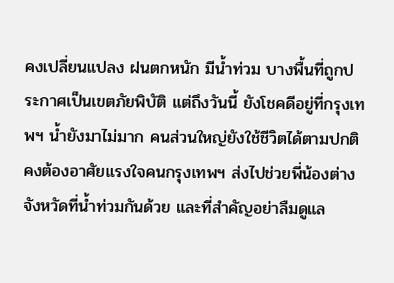คงเปลี่ยนแปลง ฝนตกหนัก มีน้ำท่วม บางพื้นที่ถูกประกาศเป็นเขตภัยพิบัติ แต่ถึงวันนี้ ยังโชคดีอยู่ที่กรุงเทพฯ น้ำยังมาไม่มาก คนส่วนใหญ่ยังใช้ชีวิตได้ตามปกติ คงต้องอาศัยแรงใจคนกรุงเทพฯ ส่งไปช่วยพี่น้องต่างจังหวัดที่น้ำท่วมกันด้วย และที่สำคัญอย่าลืมดูแล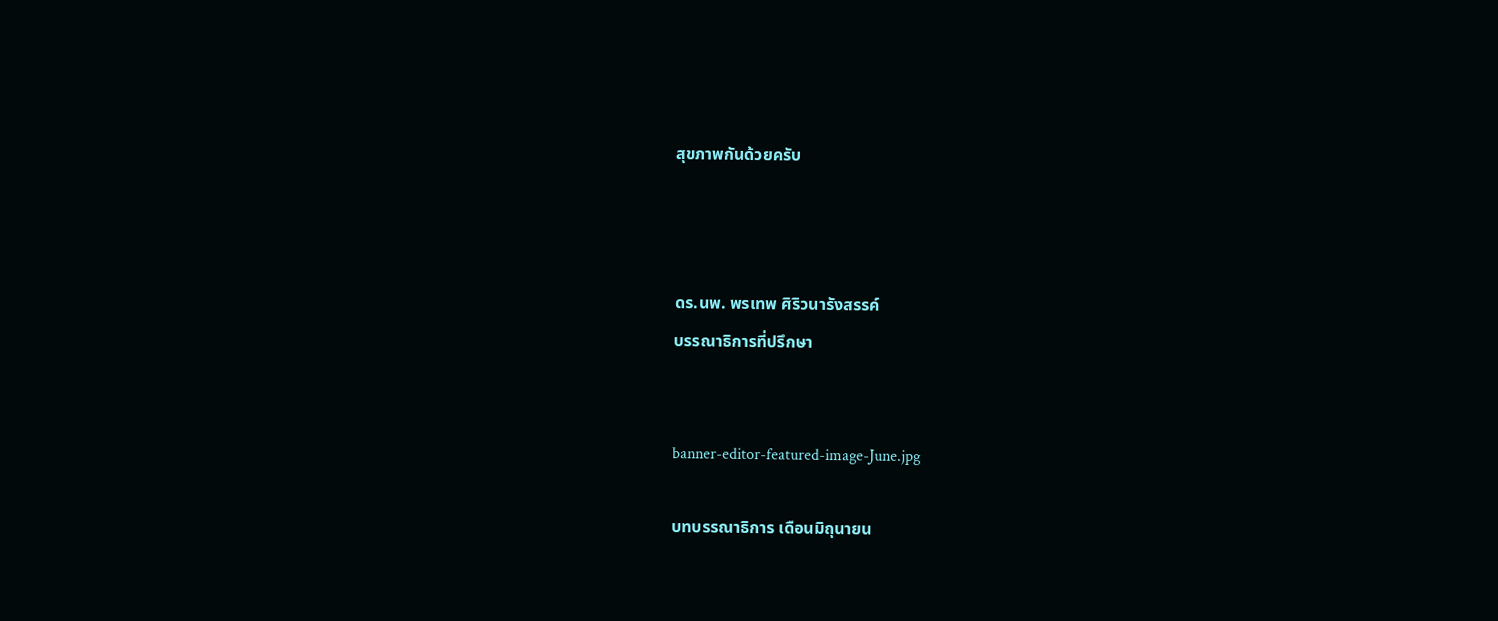สุขภาพกันด้วยครับ



ดร.นพ. พรเทพ ศิริวนารังสรรค์
บรรณาธิการที่ปรึกษา


banner-editor-featured-image-June.jpg

บทบรรณาธิการ เดือนมิถุนายน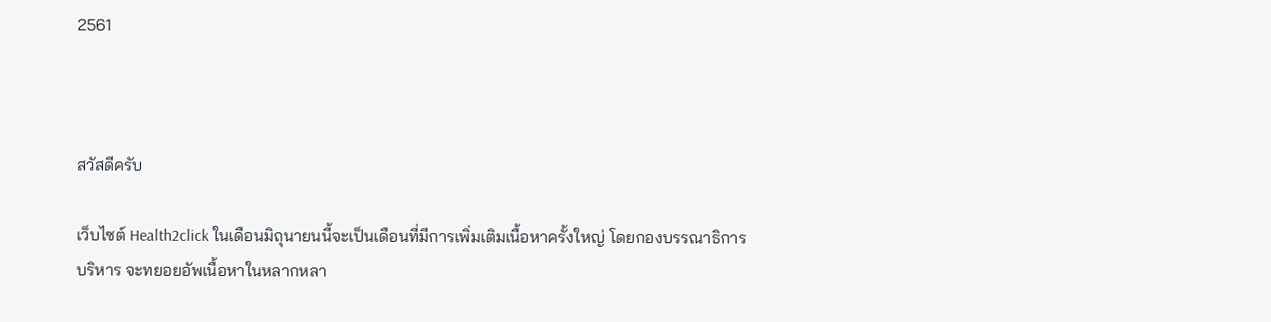2561



สวัสดีครับ

เว็บไซต์ Health2click ในเดือนมิถุนายนนี้จะเป็นเดือนที่มีการเพิ่มเติมเนื้อหาครั้งใหญ่ โดยกองบรรณาธิการบริหาร จะทยอยอัพเนื้อหาในหลากหลา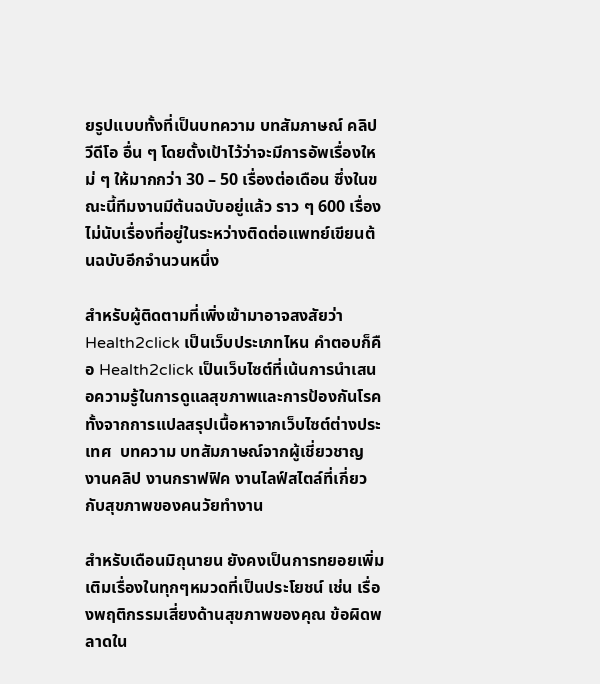ยรูปแบบทั้งที่เป็นบทความ บทสัมภาษณ์ คลิปวีดีโอ อื่น ๆ โดยตั้งเป้าไว้ว่าจะมีการอัพเรื่องใหม่ ๆ ให้มากกว่า 30 – 50 เรื่องต่อเดือน ซึ่งในขณะนี้ทีมงานมีต้นฉบับอยู่แล้ว ราว ๆ 600 เรื่อง ไม่นับเรื่องที่อยู่ในระหว่างติดต่อแพทย์เขียนต้นฉบับอีกจำนวนหนึ่ง

สำหรับผู้ติดตามที่เพิ่งเข้ามาอาจสงสัยว่า Health2click เป็นเว็บประเภทไหน คำตอบก็คือ Health2click เป็นเว็บไซต์ที่เน้นการนำเสนอความรู้ในการดูแลสุขภาพและการป้องกันโรค ทั้งจากการแปลสรุปเนื้อหาจากเว็บไซต์ต่างประเทศ  บทความ บทสัมภาษณ์จากผู้เชี่ยวชาญ งานคลิป งานกราฟฟิค งานไลฟ์สไตล์ที่เกี่ยวกับสุขภาพของคนวัยทำงาน

สำหรับเดือนมิถุนายน ยังคงเป็นการทยอยเพิ่มเติมเรื่องในทุกๆหมวดที่เป็นประโยชน์ เช่น เรื่องพฤติกรรมเสี่ยงด้านสุขภาพของคุณ ข้อผิดพลาดใน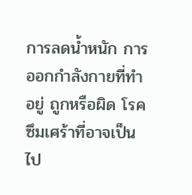การลดน้ำหนัก การออกกำลังกายที่ทำอยู่ ถูกหรือผิด โรคซึมเศร้าที่อาจเป็นไป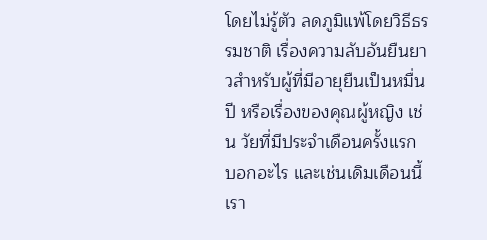โดยไม่รู้ตัว ลดภูมิแพ้โดยวิธีธรรมชาติ เรื่องความลับอันยืนยาวสำหรับผู้ที่มีอายุยืนเป็นหมื่นปี หรือเรื่องของคุณผู้หญิง เช่น วัยที่มีประจำเดือนครั้งแรก บอกอะไร และเช่นเดิมเดือนนี้เรา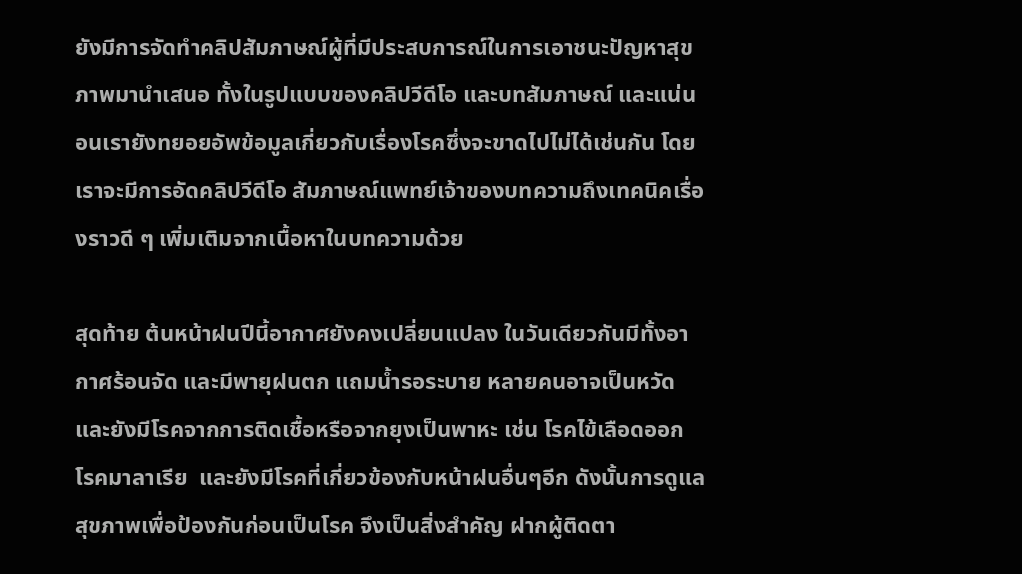ยังมีการจัดทำคลิปสัมภาษณ์ผู้ที่มีประสบการณ์ในการเอาชนะปัญหาสุขภาพมานำเสนอ ทั้งในรูปแบบของคลิปวีดีโอ และบทสัมภาษณ์ และแน่นอนเรายังทยอยอัพข้อมูลเกี่ยวกับเรื่องโรคซึ่งจะขาดไปไม่ได้เช่นกัน โดยเราจะมีการอัดคลิปวีดีโอ สัมภาษณ์แพทย์เจ้าของบทความถึงเทคนิคเรื่องราวดี ๆ เพิ่มเติมจากเนื้อหาในบทความด้วย

สุดท้าย ต้นหน้าฝนปีนี้อากาศยังคงเปลี่ยนแปลง ในวันเดียวกันมีทั้งอากาศร้อนจัด และมีพายุฝนตก แถมน้ำรอระบาย หลายคนอาจเป็นหวัด และยังมีโรคจากการติดเชื้อหรือจากยุงเป็นพาหะ เช่น โรคไข้เลือดออก โรคมาลาเรีย  และยังมีโรคที่เกี่ยวข้องกับหน้าฝนอื่นๆอีก ดังนั้นการดูแลสุขภาพเพื่อป้องกันก่อนเป็นโรค จึงเป็นสิ่งสำคัญ ฝากผู้ติดตา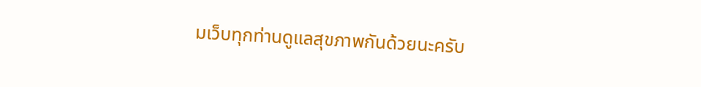มเว็บทุกท่านดูแลสุขภาพกันด้วยนะครับ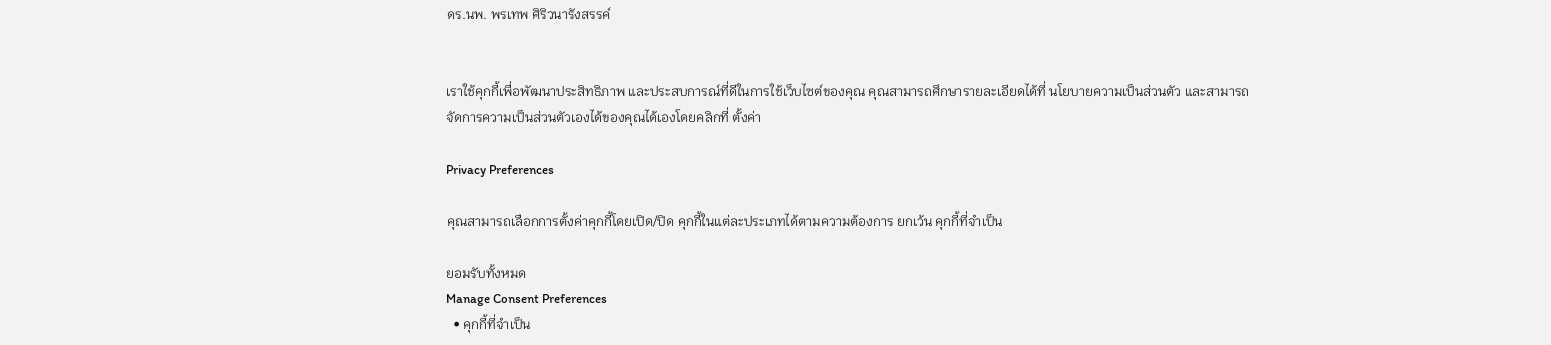ดร.นพ. พรเทพ ศิริวนารังสรรค์


เราใช้คุกกี้เพื่อพัฒนาประสิทธิภาพ และประสบการณ์ที่ดีในการใช้เว็บไซต์ของคุณ คุณสามารถศึกษารายละเอียดได้ที่ นโยบายความเป็นส่วนตัว และสามารถจัดการความเป็นส่วนตัวเองได้ของคุณได้เองโดยคลิกที่ ตั้งค่า

Privacy Preferences

คุณสามารถเลือกการตั้งค่าคุกกี้โดยเปิด/ปิด คุกกี้ในแต่ละประเภทได้ตามความต้องการ ยกเว้น คุกกี้ที่จำเป็น

ยอมรับทั้งหมด
Manage Consent Preferences
  • คุกกี้ที่จำเป็น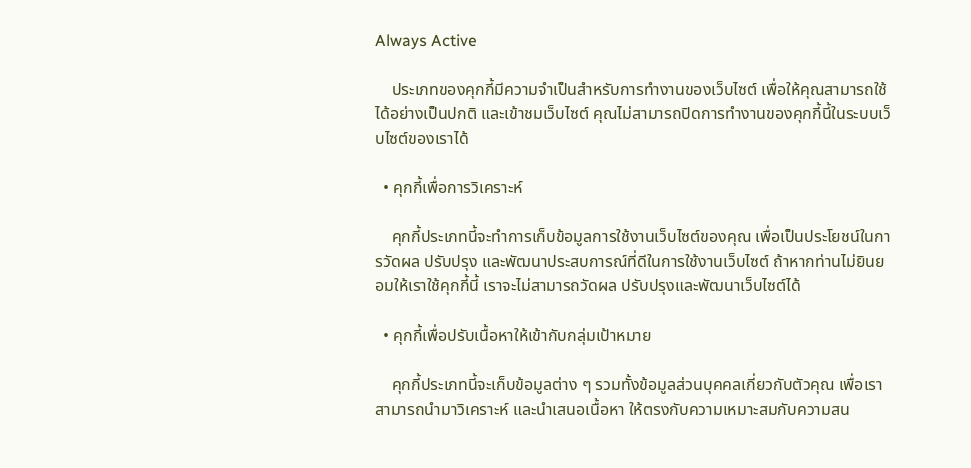Always Active

    ประเภทของคุกกี้มีความจำเป็นสำหรับการทำงานของเว็บไซต์ เพื่อให้คุณสามารถใช้ได้อย่างเป็นปกติ และเข้าชมเว็บไซต์ คุณไม่สามารถปิดการทำงานของคุกกี้นี้ในระบบเว็บไซต์ของเราได้

  • คุกกี้เพื่อการวิเคราะห์

    คุกกี้ประเภทนี้จะทำการเก็บข้อมูลการใช้งานเว็บไซต์ของคุณ เพื่อเป็นประโยชน์ในการวัดผล ปรับปรุง และพัฒนาประสบการณ์ที่ดีในการใช้งานเว็บไซต์ ถ้าหากท่านไม่ยินยอมให้เราใช้คุกกี้นี้ เราจะไม่สามารถวัดผล ปรับปรุงและพัฒนาเว็บไซต์ได้

  • คุกกี้เพื่อปรับเนื้อหาให้เข้ากับกลุ่มเป้าหมาย

    คุกกี้ประเภทนี้จะเก็บข้อมูลต่าง ๆ รวมทั้งข้อมูลส่วนบุคคลเกี่ยวกับตัวคุณ เพื่อเราสามารถนำมาวิเคราะห์ และนำเสนอเนื้อหา ให้ตรงกับความเหมาะสมกับความสน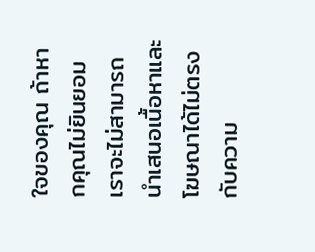ใจของคุณ ถ้าหากคุณไม่ยินยอมเราจะไม่สามารถนำเสนอเนื้อหาและโฆษณาได้ไม่ตรงกับความ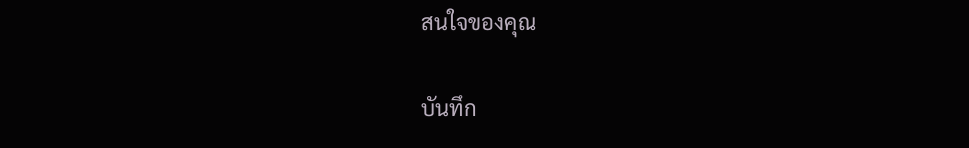สนใจของคุณ

บันทึก